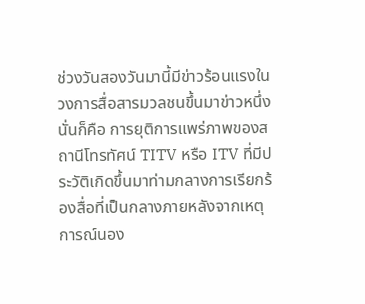ช่วงวันสองวันมานี้มีข่าวร้อนแรงในวงการสื่อสารมวลชนขึ้นมาข่าวหนึ่งนั่นก็คือ การยุติการแพร่ภาพของสถานีโทรทัศน์ TITV หรือ ITV ที่มีประวัติเกิดขึ้นมาท่ามกลางการเรียกร้องสื่อที่เป็นกลางภายหลังจากเหตุการณ์นอง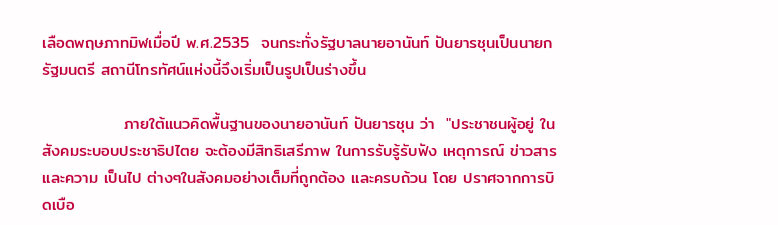เลือดพฤษภาทมิฬเมื่อปี พ.ศ.2535  จนกระทั่งรัฐบาลนายอานันท์ ปันยารชุนเป็นนายกรัฐมนตรี สถานีโทรทัศน์แห่งนี้จึงเริ่มเป็นรูปเป็นร่างขึ้น

              ภายใต้แนวคิดพื้นฐานของนายอานันท์ ปันยารชุน ว่า  "ประชาชนผู้อยู่ ในสังคมระบอบประชาธิปไตย จะต้องมีสิทธิเสรีภาพ ในการรับรู้รับฟัง เหตุการณ์ ข่าวสารและความ เป็นไป ต่างๆในสังคมอย่างเต็มที่ถูกต้อง และครบถ้วน โดย ปราศจากการบิดเบือ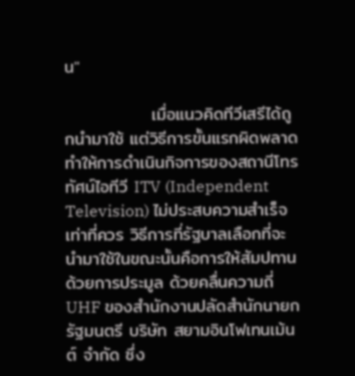น"

              เมื่อแนวคิดทีวีเสรีได้ถูกนำมาใช้ แต่วิธีการขั้นแรกผิดพลาด ทำให้การดำเนินกิจการของสถานีโทรทัศน์ไอทีวี ITV (Independent Television) ไม่ประสบความสำเร็จเท่าที่ควร วิธีการที่รัฐบาลเลือกที่จะนำมาใช้ในขณะนั้นคือการให้สัมปทานด้วยการประมูล ด้วยคลื่นความถี่ UHF ของสำนักงานปลัดสำนักนายกรัฐมนตรี บริษัท สยามอินโฟเทนเม้นต์ จำกัด ซึ่ง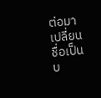ต่อมาเปลี่ยนชื่อเป็นบ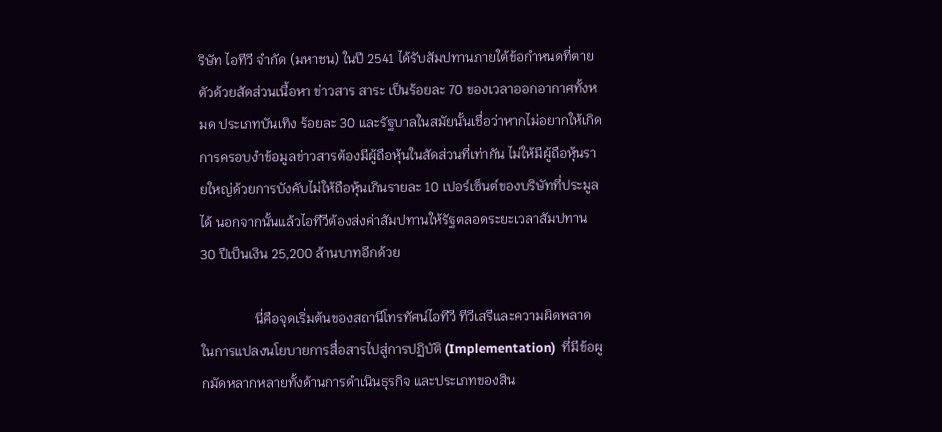ริษัท ไอทีวี จำกัด (มหาชน) ในปี 2541 ได้รับสัมปทานภายใต้ข้อกำหนดที่ตายตัวด้วยสัดส่วนเนื้อหา ข่าวสาร สาระ เป็นร้อยละ 70 ของเวลาออกอากาศทั้งหมด ประเภทบันเทิง ร้อยละ 30 และรัฐบาลในสมัยนั้นเชื่อว่าหากไม่อยากให้เกิดการครอบงำข้อมูลข่าวสารต้องมีผู้ถือหุ้นในสัดส่วนที่เท่ากัน ไม่ให้มีผู้ถือหุ้นรายใหญ่ด้วยการบังคับไม่ให้ถือหุ้นเกินรายละ 10 เปอร์เซ็นต์ของบริษัทที่ประมูลได้ นอกจากนั้นแล้วไอทีวีต้องส่งค่าสัมปทานให้รัฐตลอดระยะเวลาสัมปทาน 30 ปีเป็นเงิน 25,200 ล้านบาทอีกด้วย

                นี่คือจุดเริ่มต้นของสถานีโทรทัศน์ไอทีวี ทีวีเสรีและความผิดพลาดในการแปลงนโยบายการสื่อสารไปสู่การปฏิบัติ (Implementation)  ที่มีข้อผูกมัดหลากหลายทั้งด้านการดำเนินธุรกิจ และประเภทของสิน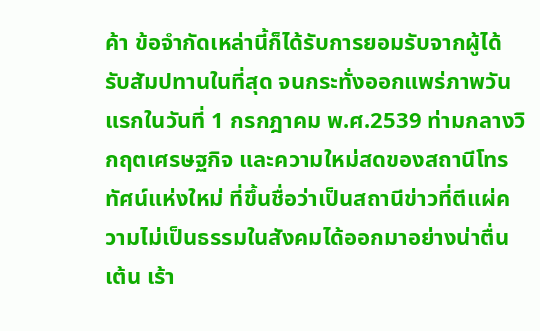ค้า ข้อจำกัดเหล่านี้ก็ได้รับการยอมรับจากผู้ได้รับสัมปทานในที่สุด จนกระทั่งออกแพร่ภาพวันแรกในวันที่ 1 กรกฎาคม พ.ศ.2539 ท่ามกลางวิกฤตเศรษฐกิจ และความใหม่สดของสถานีโทรทัศน์แห่งใหม่ ที่ขึ้นชื่อว่าเป็นสถานีข่าวที่ตีแผ่ความไม่เป็นธรรมในสังคมได้ออกมาอย่างน่าตื่นเต้น เร้า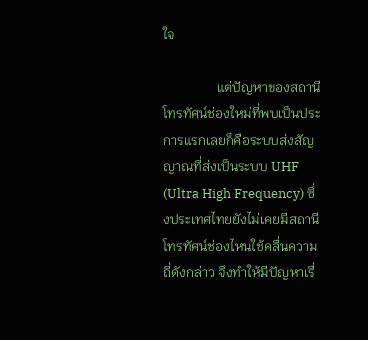ใจ

                แต่ปัญหาของสถานีโทรทัศน์ช่องใหม่ที่พบเป็นประการแรกเลยก็คือระบบส่งสัญญาณที่ส่งเป็นระบบ UHF (Ultra High Frequency) ซึ่งประเทศไทยยังไม่เคยมีสถานีโทรทัศน์ช่องไหนใช้คลื่นความถี่ดังกล่าว จึงทำให้มีปัญหาเรื่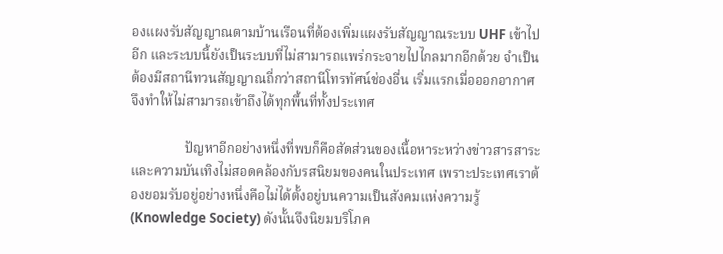องแผงรับสัญญาณตามบ้านเรือนที่ต้องเพิ่มแผงรับสัญญาณระบบ UHF เข้าไปอีก และระบบนี้ยังเป็นระบบที่ไม่สามารถแพร่กระจายไปไกลมากอีกด้วย จำเป็นต้องมีสถานีทวนสัญญาณถี่กว่าสถานีโทรทัศน์ช่องอื่น เริ่มแรกเมื่อออกอากาศจึงทำให้ไม่สามารถเข้าถึงได้ทุกพื้นที่ทั้งประเทศ

                ปัญหาอีกอย่างหนึ่งที่พบก็คือสัดส่วนของเนื้อหาระหว่างข่าวสารสาระ และความบันเทิงไม่สอดคล้องกับรสนิยมของคนในประเทศ เพราะประเทศเราต้องยอมรับอยู่อย่างหนึ่งคือไม่ได้ตั้งอยู่บนความเป็นสังคมแห่งความรู้ (Knowledge Society) ดังนั้นจึงนิยมบริโภค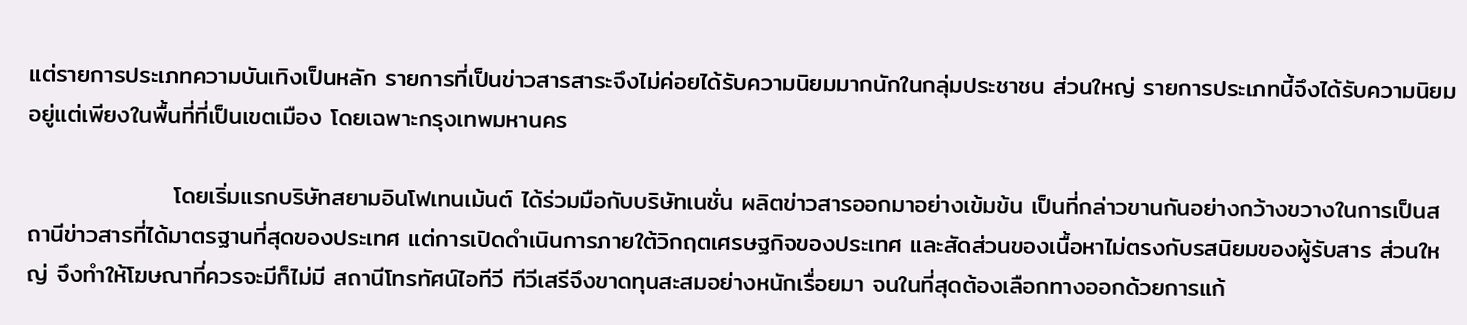แต่รายการประเภทความบันเทิงเป็นหลัก รายการที่เป็นข่าวสารสาระจึงไม่ค่อยได้รับความนิยมมากนักในกลุ่มประชาชน ส่วนใหญ่ รายการประเภทนี้จึงได้รับความนิยมอยู่แต่เพียงในพื้นที่ที่เป็นเขตเมือง โดยเฉพาะกรุงเทพมหานคร

                 โดยเริ่มแรกบริษัทสยามอินโฟเทนเม้นต์ ได้ร่วมมือกับบริษัทเนชั่น ผลิตข่าวสารออกมาอย่างเข้มข้น เป็นที่กล่าวขานกันอย่างกว้างขวางในการเป็นสถานีข่าวสารที่ได้มาตรฐานที่สุดของประเทศ แต่การเปิดดำเนินการภายใต้วิกฤตเศรษฐกิจของประเทศ และสัดส่วนของเนื้อหาไม่ตรงกับรสนิยมของผู้รับสาร ส่วนใหญ่ จึงทำให้โฆษณาที่ควรจะมีก็ไม่มี สถานีโทรทัศน์ไอทีวี ทีวีเสรีจึงขาดทุนสะสมอย่างหนักเรื่อยมา จนในที่สุดต้องเลือกทางออกด้วยการแก้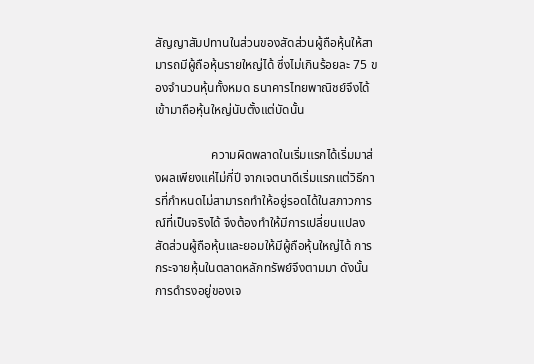สัญญาสัมปทานในส่วนของสัดส่วนผู้ถือหุ้นให้สามารถมีผู้ถือหุ้นรายใหญ่ได้ ซึ่งไม่เกินร้อยละ 75 ของจำนวนหุ้นทั้งหมด ธนาคารไทยพาณิชย์จึงได้เข้ามาถือหุ้นใหญ่นับตั้งแต่บัดนั้น

                  ความผิดพลาดในเริ่มแรกได้เริ่มมาส่งผลเพียงแค่ไม่กี่ปี จากเจตนาดีเริ่มแรกแต่วิธีการที่กำหนดไม่สามารถทำให้อยู่รอดได้ในสภาวการณ์ที่เป็นจริงได้ จึงต้องทำให้มีการเปลี่ยนแปลงสัดส่วนผู้ถือหุ้นและยอมให้มีผู้ถือหุ้นใหญ่ได้ การกระจายหุ้นในตลาดหลักทรัพย์จึงตามมา ดังนั้นการดำรงอยู่ของเจ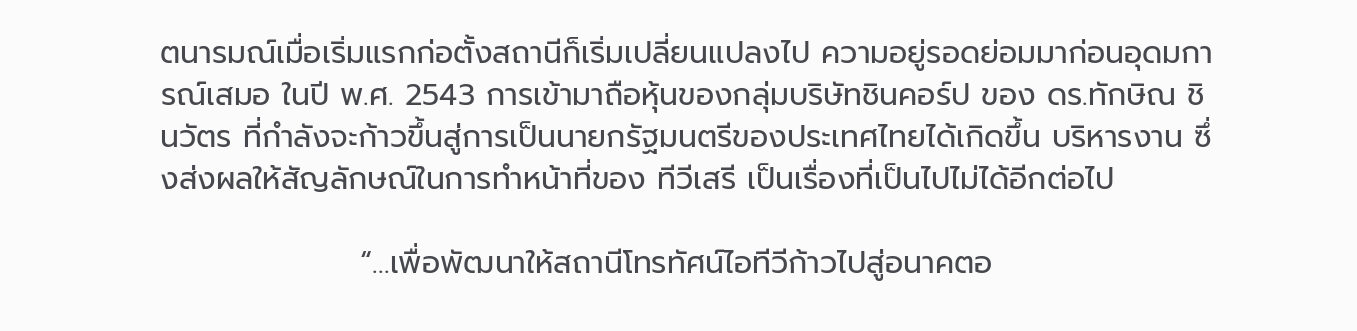ตนารมณ์เมื่อเริ่มแรกก่อตั้งสถานีก็เริ่มเปลี่ยนแปลงไป ความอยู่รอดย่อมมาก่อนอุดมการณ์เสมอ ในปี พ.ศ. 2543 การเข้ามาถือหุ้นของกลุ่มบริษัทชินคอร์ป ของ ดร.ทักษิณ ชินวัตร ที่กำลังจะก้าวขึ้นสู่การเป็นนายกรัฐมนตรีของประเทศไทยได้เกิดขึ้น บริหารงาน ซึ่งส่งผลให้สัญลักษณ์ในการทำหน้าที่ของ ทีวีเสรี เป็นเรื่องที่เป็นไปไม่ได้อีกต่อไป

                  “…เพื่อพัฒนาให้สถานีโทรทัศน์ไอทีวีก้าวไปสู่อนาคตอ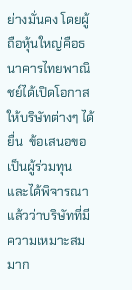ย่างมั่นคง โดยผู้ถือหุ้นใหญ่คือธนาคารไทยพาณิชย์ได้เปิดโอกาสให้บริษัทต่างๆ ได้ยื่น  ข้อเสนอขอเป็นผู้ร่วมทุน และได้พิจารณาแล้วว่าบริษัทที่มีความเหมาะสมมาก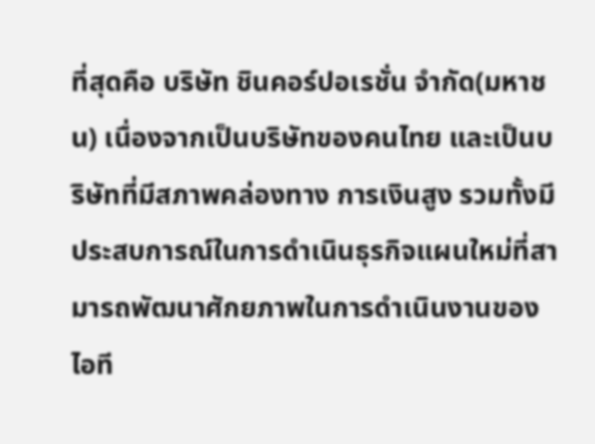ที่สุดคือ บริษัท ชินคอร์ปอเรชั่น จำกัด(มหาชน) เนื่องจากเป็นบริษัทของคนไทย และเป็นบริษัทที่มีสภาพคล่องทาง การเงินสูง รวมทั้งมีประสบการณ์ในการดำเนินธุรกิจแผนใหม่ที่สามารถพัฒนาศักยภาพในการดำเนินงานของไอที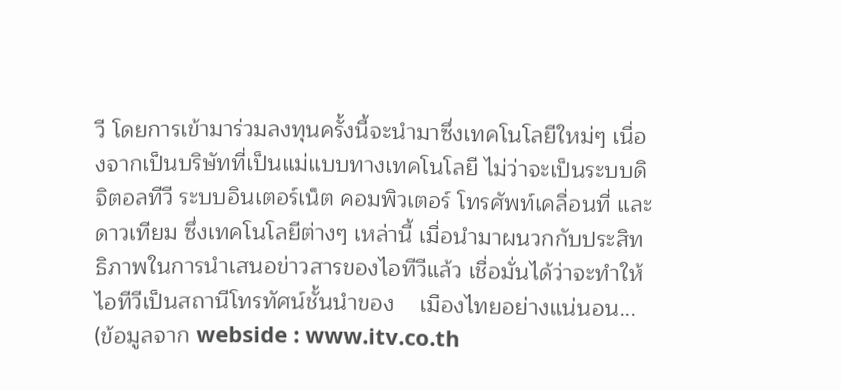วี โดยการเข้ามาร่วมลงทุนครั้งนี้จะนำมาซึ่งเทคโนโลยีใหม่ๆ เนื่องจากเป็นบริษัทที่เป็นแม่แบบทางเทคโนโลยี ไม่ว่าจะเป็นระบบดิจิตอลทีวี ระบบอินเตอร์เน็ต คอมพิวเตอร์ โทรศัพท์เคลื่อนที่ และดาวเทียม ซึ่งเทคโนโลยีต่างๆ เหล่านี้ เมื่อนำมาผนวกกับประสิทธิภาพในการนำเสนอข่าวสารของไอทีวีแล้ว เชื่อมั่นได้ว่าจะทำให้ไอทีวีเป็นสถานีโทรทัศน์ชั้นนำของ    เมืองไทยอย่างแน่นอน... (ข้อมูลจาก webside : www.itv.co.th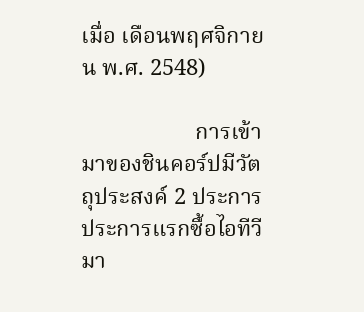เมื่อ เดือนพฤศจิกายน พ.ศ. 2548)

                    การเข้ามาของชินคอร์ปมีวัตถุประสงค์ 2 ประการ ประการแรกซื้อไอทีวีมา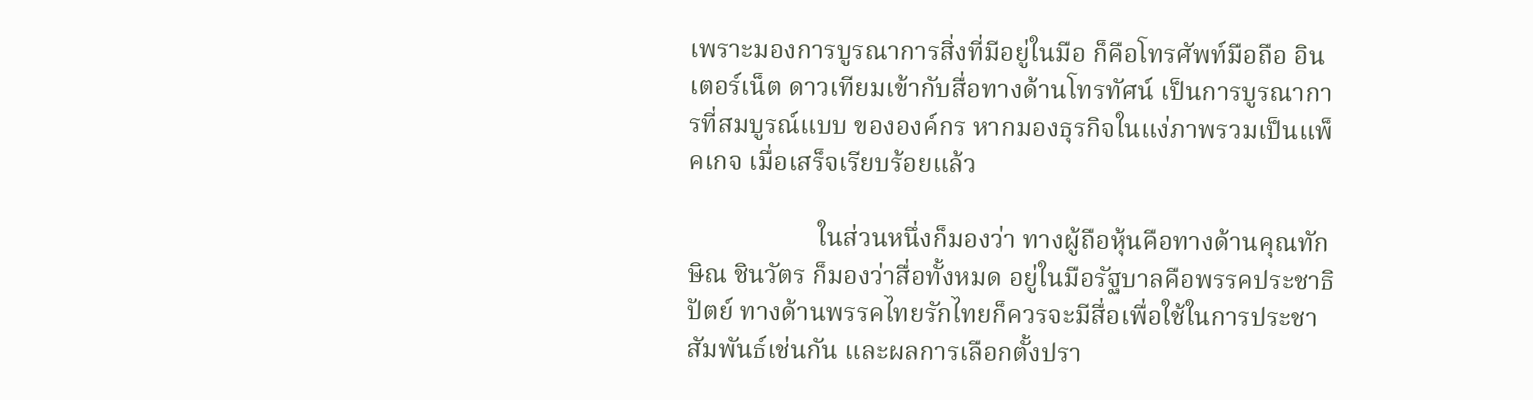เพราะมองการบูรณาการสิ่งที่มีอยู่ในมือ ก็คือโทรศัพท์มือถือ อินเตอร์เน็ต ดาวเทียมเข้ากับสื่อทางด้านโทรทัศน์ เป็นการบูรณาการที่สมบูรณ์แบบ ขององค์กร หากมองธุรกิจในแง่ภาพรวมเป็นแพ็คเกจ เมื่อเสร็จเรียบร้อยแล้ว

                    ในส่วนหนึ่งก็มองว่า ทางผู้ถือหุ้นคือทางด้านคุณทักษิณ ชินวัตร ก็มองว่าสื่อทั้งหมด อยู่ในมือรัฐบาลคือพรรคประชาธิปัตย์ ทางด้านพรรคไทยรักไทยก็ควรจะมีสื่อเพื่อใช้ในการประชาสัมพันธ์เช่นกัน และผลการเลือกตั้งปรา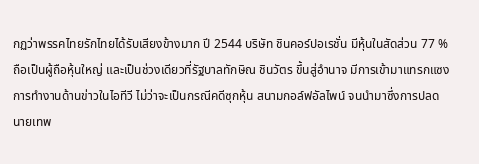กฏว่าพรรคไทยรักไทยได้รับเสียงข้างมาก ปี 2544 บริษัท ชินคอร์ปอเรชั่น มีหุ้นในสัดส่วน 77 % ถือเป็นผู้ถือหุ้นใหญ่ และเป็นช่วงเดียวที่รัฐบาลทักษิณ ชินวัตร ขึ้นสู่อำนาจ มีการเข้ามาแทรกแซงการทำงานด้านข่าวในไอทีวี ไม่ว่าจะเป็นกรณีคดีซุกหุ้น สนามกอล์ฟอัลไพน์ จนนำมาซึ่งการปลดนายเทพ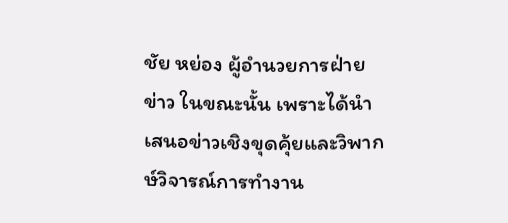ชัย หย่อง ผู้อำนวยการฝ่ายข่าว ในขณะนั้น เพราะได้นำเสนอข่าวเชิงขุดคุ้ยและวิพากษ์วิจารณ์การทำงาน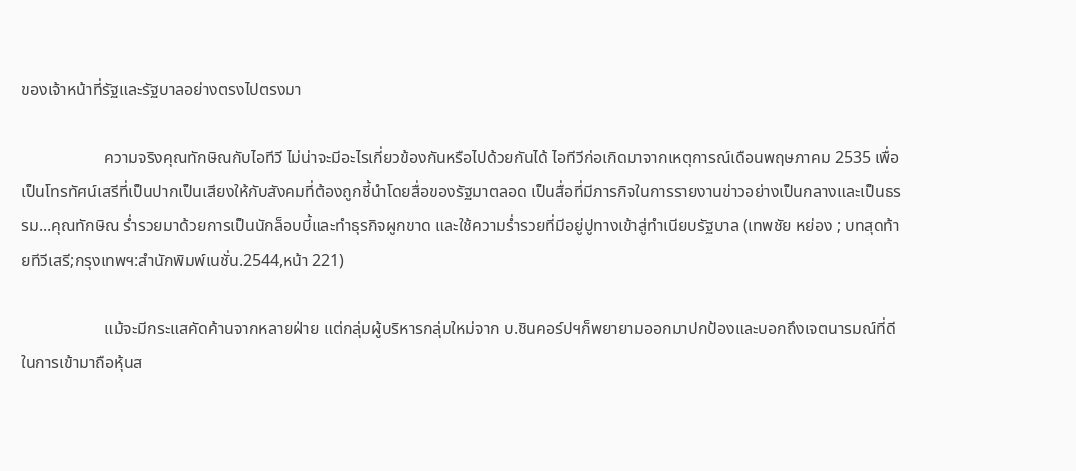ของเจ้าหน้าที่รัฐและรัฐบาลอย่างตรงไปตรงมา

                    ความจริงคุณทักษิณกับไอทีวี ไม่น่าจะมีอะไรเกี่ยวข้องกันหรือไปด้วยกันได้ ไอทีวีก่อเกิดมาจากเหตุการณ์เดือนพฤษภาคม 2535 เพื่อเป็นโทรทัศน์เสรีที่เป็นปากเป็นเสียงให้กับสังคมที่ต้องถูกชี้นำโดยสื่อของรัฐมาตลอด เป็นสื่อที่มีภารกิจในการรายงานข่าวอย่างเป็นกลางและเป็นธรรม...คุณทักษิณ ร่ำรวยมาด้วยการเป็นนักล็อบบี้และทำธุรกิจผูกขาด และใช้ความร่ำรวยที่มีอยู่ปูทางเข้าสู่ทำเนียบรัฐบาล (เทพชัย หย่อง ; บทสุดท้ายทีวีเสรี;กรุงเทพฯ:สำนักพิมพ์เนชั่น.2544,หน้า 221)

                    แม้จะมีกระแสคัดค้านจากหลายฝ่าย แต่กลุ่มผู้บริหารกลุ่มใหม่จาก บ.ชินคอร์ปฯก็พยายามออกมาปกป้องและบอกถึงเจตนารมณ์ที่ดีในการเข้ามาถือหุ้นส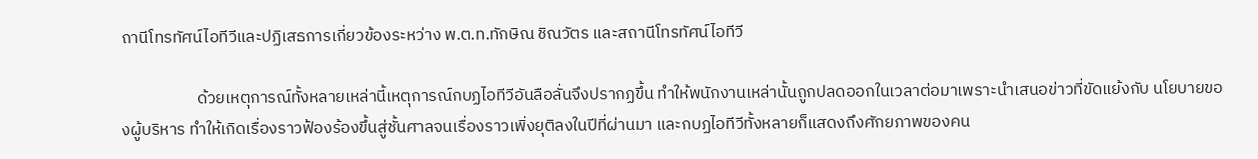ถานีโทรทัศน์ไอทีวีและปฏิเสธการเกี่ยวข้องระหว่าง พ.ต.ท.ทักษิณ ชิณวัตร และสถานีโทรทัศน์ไอทีวี

                    ด้วยเหตุการณ์ทั้งหลายเหล่านี้เหตุการณ์กบฏไอทีวีอันลือลั่นจึงปรากฏขึ้น ทำให้พนักงานเหล่านั้นถูกปลดออกในเวลาต่อมาเพราะนำเสนอข่าวที่ขัดแย้งกับ นโยบายของผู้บริหาร ทำให้เกิดเรื่องราวฟ้องร้องขึ้นสู่ชั้นศาลจนเรื่องราวเพิ่งยุติลงในปีที่ผ่านมา และกบฏไอทีวีทั้งหลายก็แสดงถึงศักยภาพของคน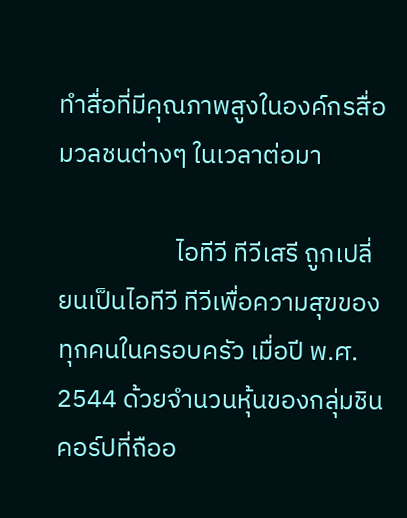ทำสื่อที่มีคุณภาพสูงในองค์กรสื่อมวลชนต่างๆ ในเวลาต่อมา

                    ไอทีวี ทีวีเสรี ถูกเปลี่ยนเป็นไอทีวี ทีวีเพื่อความสุขของทุกคนในครอบครัว เมื่อปี พ.ศ. 2544 ด้วยจำนวนหุ้นของกลุ่มชินคอร์ปที่ถืออ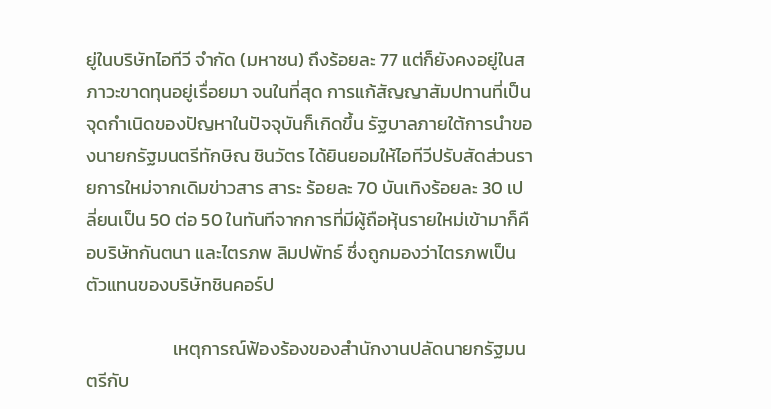ยู่ในบริษัทไอทีวี จำกัด (มหาชน) ถึงร้อยละ 77 แต่ก็ยังคงอยู่ในสภาวะขาดทุนอยู่เรื่อยมา จนในที่สุด การแก้สัญญาสัมปทานที่เป็นจุดกำเนิดของปัญหาในปัจจุบันก็เกิดขึ้น รัฐบาลภายใต้การนำของนายกรัฐมนตรีทักษิณ ชินวัตร ได้ยินยอมให้ไอทีวีปรับสัดส่วนรายการใหม่จากเดิมข่าวสาร สาระ ร้อยละ 70 บันเทิงร้อยละ 30 เปลี่ยนเป็น 50 ต่อ 50 ในทันทีจากการที่มีผู้ถือหุ้นรายใหม่เข้ามาก็คือบริษัทกันตนา และไตรภพ ลิมปพัทธ์ ซึ่งถูกมองว่าไตรภพเป็นตัวแทนของบริษัทชินคอร์ป

                     เหตุการณ์ฟ้องร้องของสำนักงานปลัดนายกรัฐมนตรีกับ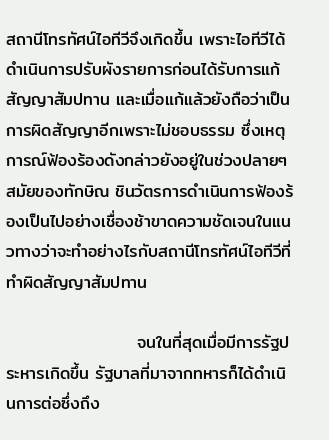สถานีโทรทัศน์ไอทีวีจึงเกิดขึ้น เพราะไอทีวีได้ดำเนินการปรับผังรายการก่อนได้รับการแก้สัญญาสัมปทาน และเมื่อแก้แล้วยังถือว่าเป็นการผิดสัญญาอีกเพราะไม่ชอบธรรม ซึ่งเหตุการณ์ฟ้องร้องดังกล่าวยังอยู่ในช่วงปลายๆ สมัยของทักษิณ ชินวัตรการดำเนินการฟ้องร้องเป็นไปอย่างเชื่องช้าขาดความชัดเจนในแนวทางว่าจะทำอย่างไรกับสถานีโทรทัศน์ไอทีวีที่ทำผิดสัญญาสัมปทาน

                     จนในที่สุดเมื่อมีการรัฐประหารเกิดขึ้น รัฐบาลที่มาจากทหารก็ได้ดำเนินการต่อซึ่งถึง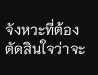จังหวะที่ต้องตัดสินใจว่าจะ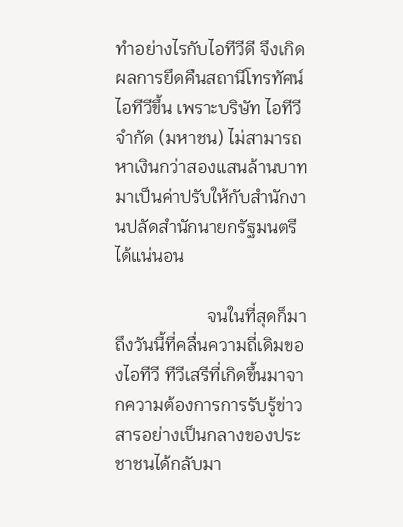ทำอย่างไรกับไอทีวีดี จึงเกิดผลการยึดคืนสถานีโทรทัศน์ไอทีวีขึ้น เพราะบริษัท ไอทีวี จำกัด (มหาชน) ไม่สามารถหาเงินกว่าสองแสนล้านบาทมาเป็นค่าปรับให้กับสำนักงานปลัดสำนักนายกรัฐมนตรีได้แน่นอน

                     จนในที่สุดก็มาถึงวันนี้ที่คลื่นความถี่เดิมของไอทีวี ทีวีเสรีที่เกิดขึ้นมาจากความต้องการการรับรู้ข่าวสารอย่างเป็นกลางของประชาชนได้กลับมา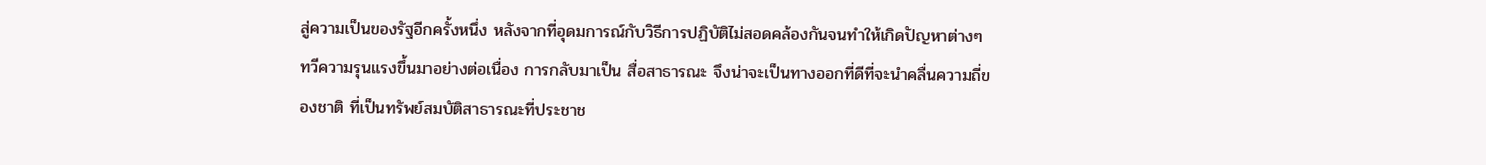สู่ความเป็นของรัฐอีกครั้งหนึ่ง หลังจากที่อุดมการณ์กับวิธีการปฏิบัติไม่สอดคล้องกันจนทำให้เกิดปัญหาต่างๆ ทวีความรุนแรงขึ้นมาอย่างต่อเนื่อง การกลับมาเป็น สื่อสาธารณะ จึงน่าจะเป็นทางออกที่ดีที่จะนำคลื่นความถี่ของชาติ ที่เป็นทรัพย์สมบัติสาธารณะที่ประชาช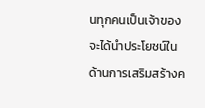นทุกคนเป็นเจ้าของ จะได้นำประโยชน์ในด้านการเสริมสร้างค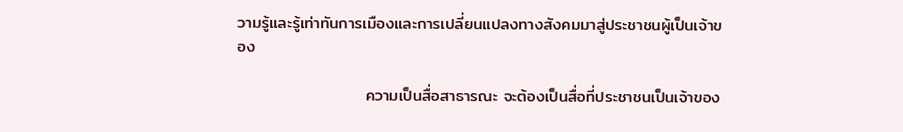วามรู้และรู้เท่าทันการเมืองและการเปลี่ยนแปลงทางสังคมมาสู่ประชาชนผู้เป็นเจ้าของ

                      ความเป็นสื่อสาธารณะ จะต้องเป็นสื่อที่ประชาชนเป็นเจ้าของ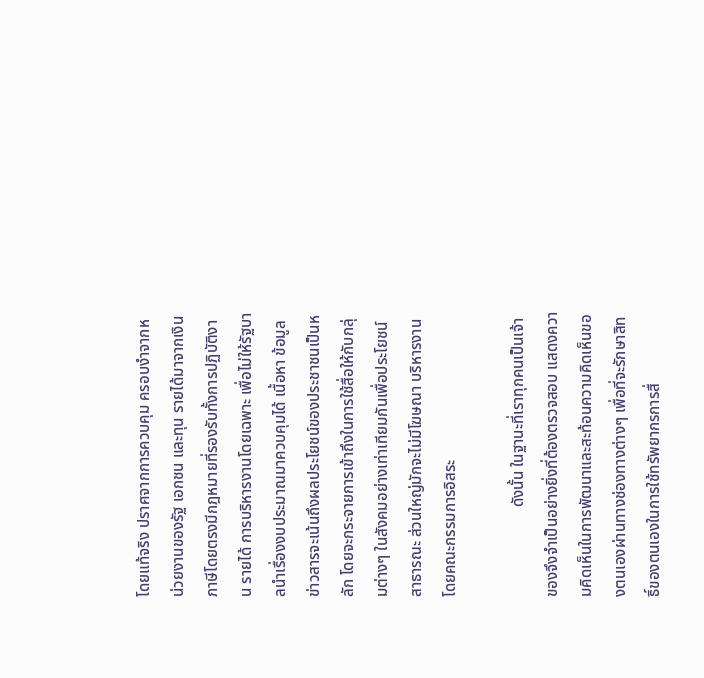โดยแท้จริง ปราศจากการควบคุม ครอบงำจากหน่วยงานของรัฐ เอกชน และทุน รายได้มาจากเงินภาษีโดยตรงมีกฎหมายที่รองรับทั้งการปฏิบัติงาน รายได้ การบริหารงานโดยเฉพาะ เพื่อไม่ให้รัฐบาลนำเรื่องงบประมาณมาควบคุมได้ เนื้อหา ข้อมูลข่าวสารจะเน้นถึงผลประโยชน์ของประชาชนเป็นหลัก โดยจะกระจายการเข้าถึงในการใช้สื่อให้กับกลุ่มต่างๆ ในสังคมอย่างเท่าเทียมกันเพื่อประโยชน์สาธารณะ ส่วนใหญ่มักจะไม่มีโฆษณา บริหารงานโดยคณะกรรมการอิสระ

                       ดังนั้น ในฐานะที่เราทุกคนเป็นเจ้าของจึงจำเป็นอย่างยิ่งที่ต้องตรวจสอบ แสดงความคิดเห็นในการพัฒนาและสะท้อนความคิดเห็นของตนเองผ่านทางช่องทางต่างๆ เพื่อที่จะรักษาสิทธิ์ของตนเองในการใช้ทรัพยากรการสื่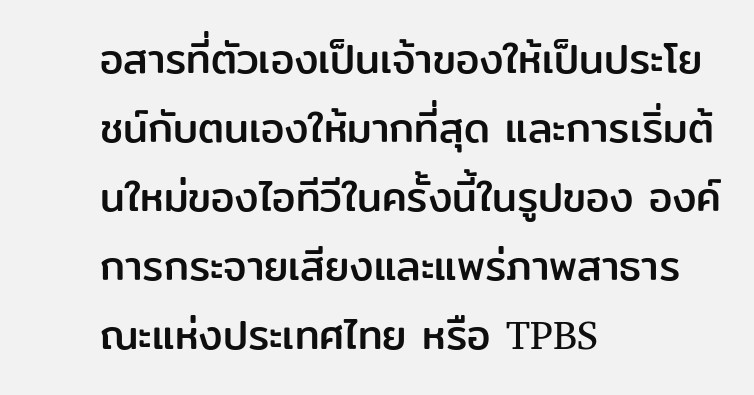อสารที่ตัวเองเป็นเจ้าของให้เป็นประโยชน์กับตนเองให้มากที่สุด และการเริ่มต้นใหม่ของไอทีวีในครั้งนี้ในรูปของ องค์การกระจายเสียงและแพร่ภาพสาธารณะแห่งประเทศไทย หรือ TPBS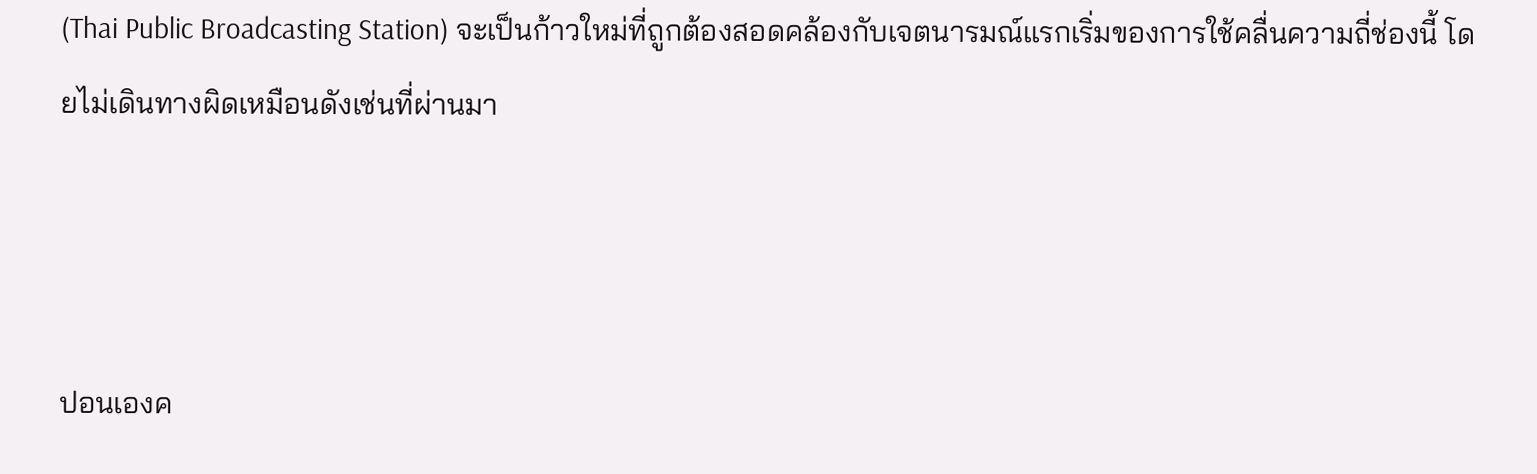(Thai Public Broadcasting Station) จะเป็นก้าวใหม่ที่ถูกต้องสอดคล้องกับเจตนารมณ์แรกเริ่มของการใช้คลื่นความถี่ช่องนี้ โดยไม่เดินทางผิดเหมือนดังเช่นที่ผ่านมา



ปอนเองค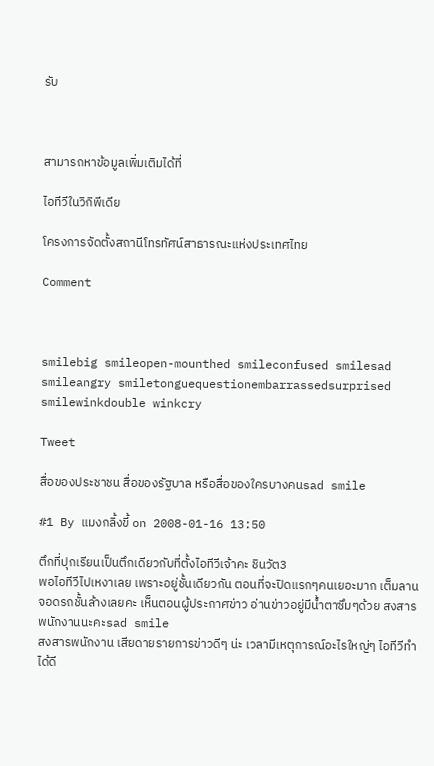รับ



สามารถหาข้อมูลเพิ่มเติมได้ที่

ไอทีวีในวิกิพีเดีย

โครงการจัดตั้งสถานีโทรทัศน์สาธารณะแห่งประเทศไทย

Comment



smilebig smileopen-mounthed smileconfused smilesad smileangry smiletonguequestionembarrassedsurprised smilewinkdouble winkcry

Tweet

สื่อของประชาชน สื่อของรัฐบาล หรือสื่อของใครบางคนsad smile

#1 By แมงกลิ้งขี้ on 2008-01-16 13:50

ตึกที่ปุกเรียนเป็นตึกเดียวกับที่ตั้งไอทีวีเจ้าคะ ชินวัต3
พอไอทีวีไปเหงาเลย เพราะอยู่ชั้นเดียวกัน ตอนที่จะปิดแรกๆคนเยอะมาก เต็มลานจอดรถชั้นล้างเลยคะ เห็นตอนผู้ประกาศข่าว อ่านข่าวอยู่มีน้ำตาซึมๆด้วย สงสารพนักงานนะคะsad smile
สงสารพนักงาน เสียดายรายการข่าวดีๆ น่ะ เวลามีเหตุการณ์อะไรใหญ่ๆ ไอทีวีทำได้ดี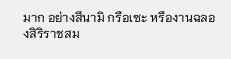มาก อย่างสึนามิ กรือเซะ หรืองานฉลองสิริราชสม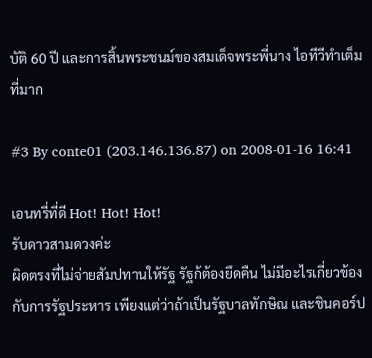บัติ 60 ปี และการสิ้นพระชนม์ของสมเด็จพระพี่นาง ไอทีวีทำเต็มที่มาก

#3 By conte01 (203.146.136.87) on 2008-01-16 16:41

เอนทรี่ที่ดี Hot! Hot! Hot!
รับดาวสามดวงค่ะ
ผิดตรงที่ไม่จ่ายสัมปทานให้รัฐ รัฐก้ต้องยึดคืน ไม่มีอะไรเกี่ยวข้องกับการรัฐประหาร เพียงแต่ว่าถ้าเป็นรัฐบาลทักษิณ และชินคอร์ป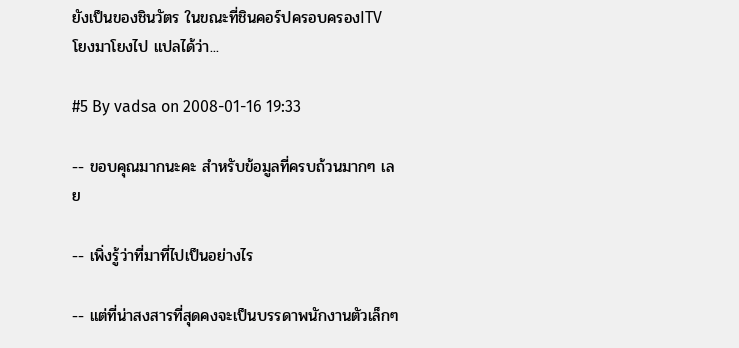ยังเป็นของชินวัตร ในขณะที่ชินคอร์ปครอบครองITV โยงมาโยงไป แปลได้ว่า...

#5 By vadsa on 2008-01-16 19:33

-- ขอบคุณมากนะคะ สำหรับข้อมูลที่ครบถ้วนมากๆ เลย

-- เพิ่งรู้ว่าที่มาที่ไปเป็นอย่างไร

-- แต่ที่น่าสงสารที่สุดคงจะเป็นบรรดาพนักงานตัวเล็กๆ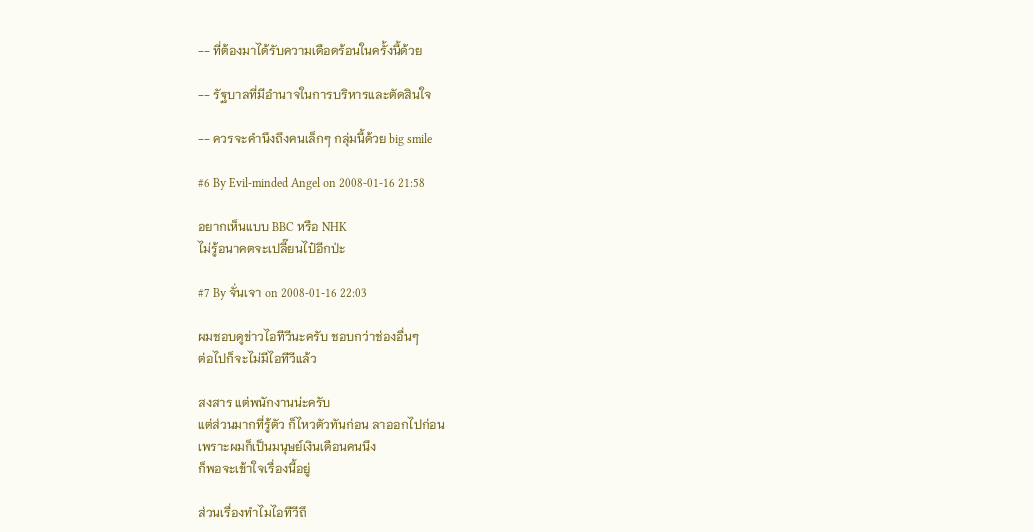-- ที่ต้องมาได้รับความเดือดร้อนในครั้งนี้ด้วย

-- รัฐบาลที่มีอำนาจในการบริหารและตัดสินใจ

-- ควรจะคำนึงถึงคนเล็กๆ กลุ่มนี้ด้วย big smile

#6 By Evil-minded Angel on 2008-01-16 21:58

อยากเห็นแบบ BBC หรือ NHK
ไม่รู้อนาคตจะเปลี๊ยนไป๋อีกป่ะ

#7 By จั่นเจา on 2008-01-16 22:03

ผมชอบดูข่าวไอทีวีนะครับ ชอบกว่าช่องอื่นๆ
ต่อไปก็จะไม่มีไอทีวีแล้ว

สงสาร แต่พนักงานน่ะครับ
แต่ส่วนมากที่รู้ตัว ก็ไหวตัวทันก่อน ลาออกไปก่อน
เพราะผมก็เป็นมนุษย์เงินเดือนคนนึง
ก็พอจะเข้าใจเรื่องนี้อยู่

ส่วนเรื่องทำไมไอทีวีถึ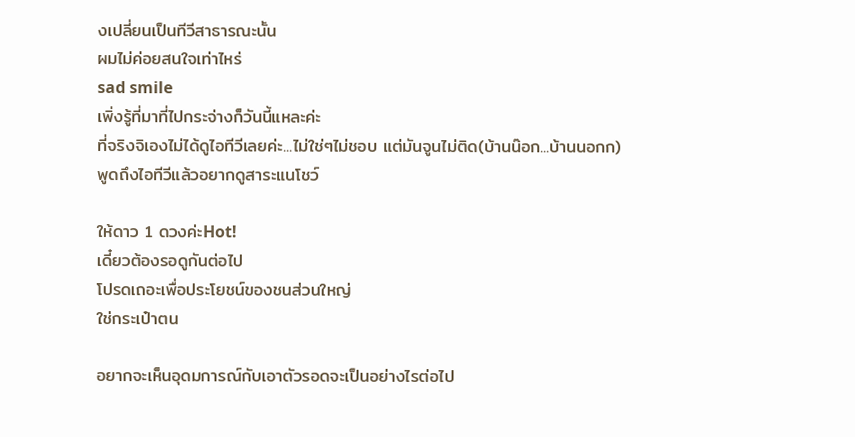งเปลี่ยนเป็นทีวีสาธารณะนั้น
ผมไม่ค่อยสนใจเท่าไหร่
sad smile
เพิ่งรู้ที่มาที่ไปกระจ่างก็วันนี้แหละค่ะ
ที่จริงจิเองไม่ได้ดูไอทีวีเลยค่ะ...ไม่ใช่ๆไม่ชอบ แต่มันจูนไม่ติด(บ้านน๊อก...บ้านนอกก)
พูดถึงไอทีวีแล้วอยากดูสาระแนโชว์

ให้ดาว 1 ดวงค่ะHot!
เดี๋ยวต้องรอดูกันต่อไป
โปรดเถอะเพื่อประโยชน์ของชนส่วนใหญ่
ใช่กระเป๋าตน

อยากจะเห็นอุดมการณ์กับเอาตัวรอดจะเป็นอย่างไรต่อไป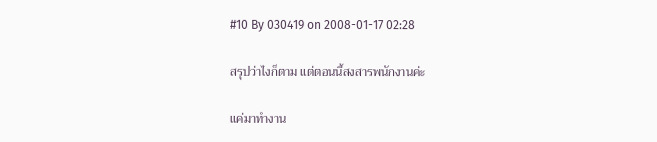#10 By 030419 on 2008-01-17 02:28

สรุปว่าไงก็ตาม แต่ตอนนี้สงสารพนักงานค่ะ

แค่มาทำงาน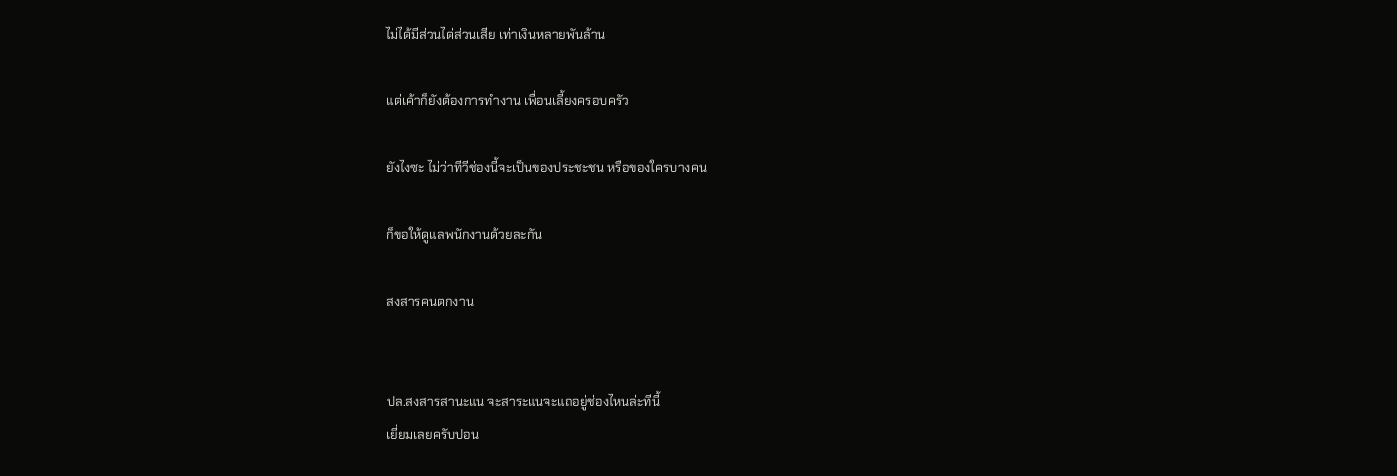ไม่ได้มีส่วนได่ส่วนเสีย เท่าเงินหลายพันล้าน

แต่เค้าก็ยังต้องการทำงาน เพื่อนเลี้ยงครอบครัว

ยังไงซะ ไม่ว่าทีวีช่องนี้จะเป็นของประชะชน หรือของใครบางคน

ก็ขอให้ดูแลพนักงานด้วยละกัน

สงสารคนตกงาน


ปล.สงสารสานะแน จะสาระแนจะแถอยู่ช่องไหนล่ะทีนี้
เยี่ยมเลยครับปอน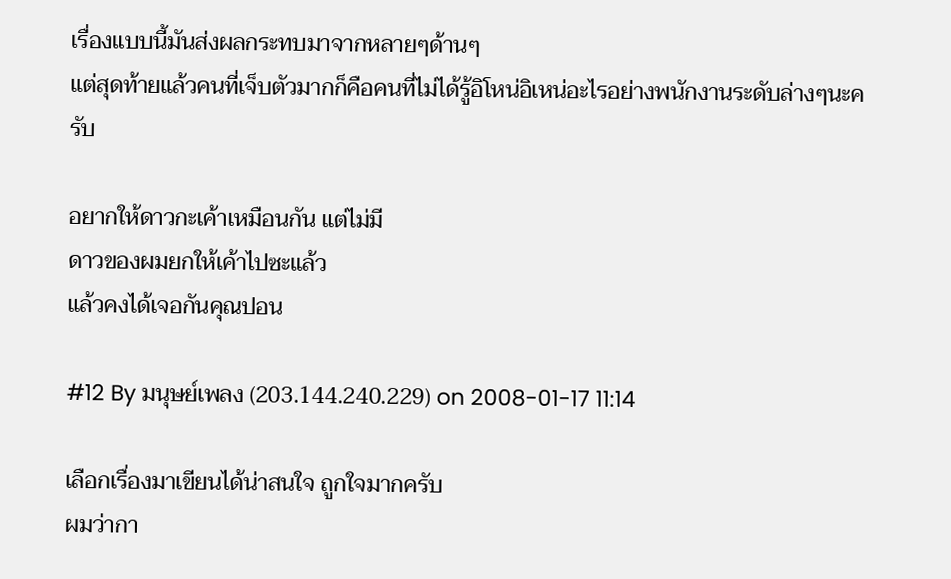เรื่องแบบนี้มันส่งผลกระทบมาจากหลายๆด้านๆ
แต่สุดท้ายแล้วคนที่เจ็บตัวมากก็คือคนที่ไม่ได้รู้อิโหน่อิเหน่อะไรอย่างพนักงานระดับล่างๆนะครับ

อยากให้ดาวกะเค้าเหมือนกัน แต่ไม่มี
ดาวของผมยกให้เค้าไปซะแล้ว
แล้วคงได้เจอกันคุณปอน

#12 By มนุษย์เพลง (203.144.240.229) on 2008-01-17 11:14

เลือกเรื่องมาเขียนได้น่าสนใจ ถูกใจมากครับ
ผมว่ากา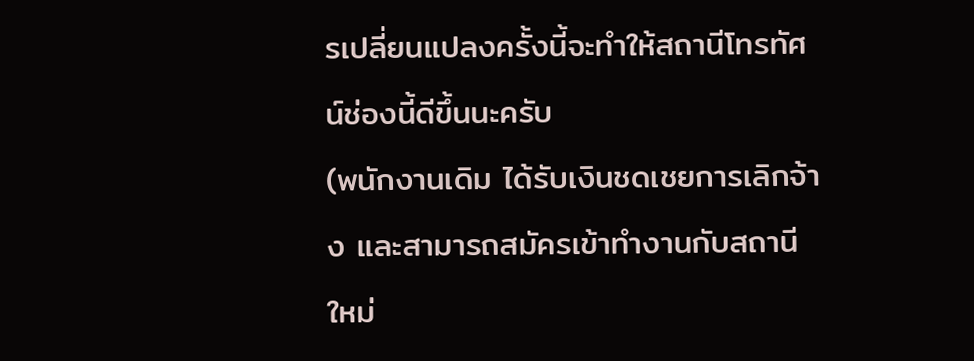รเปลี่ยนแปลงครั้งนี้จะทำให้สถานีโทรทัศน์ช่องนี้ดีขึ้นนะครับ
(พนักงานเดิม ได้รับเงินชดเชยการเลิกจ้าง และสามารถสมัครเข้าทำงานกับสถานีใหม่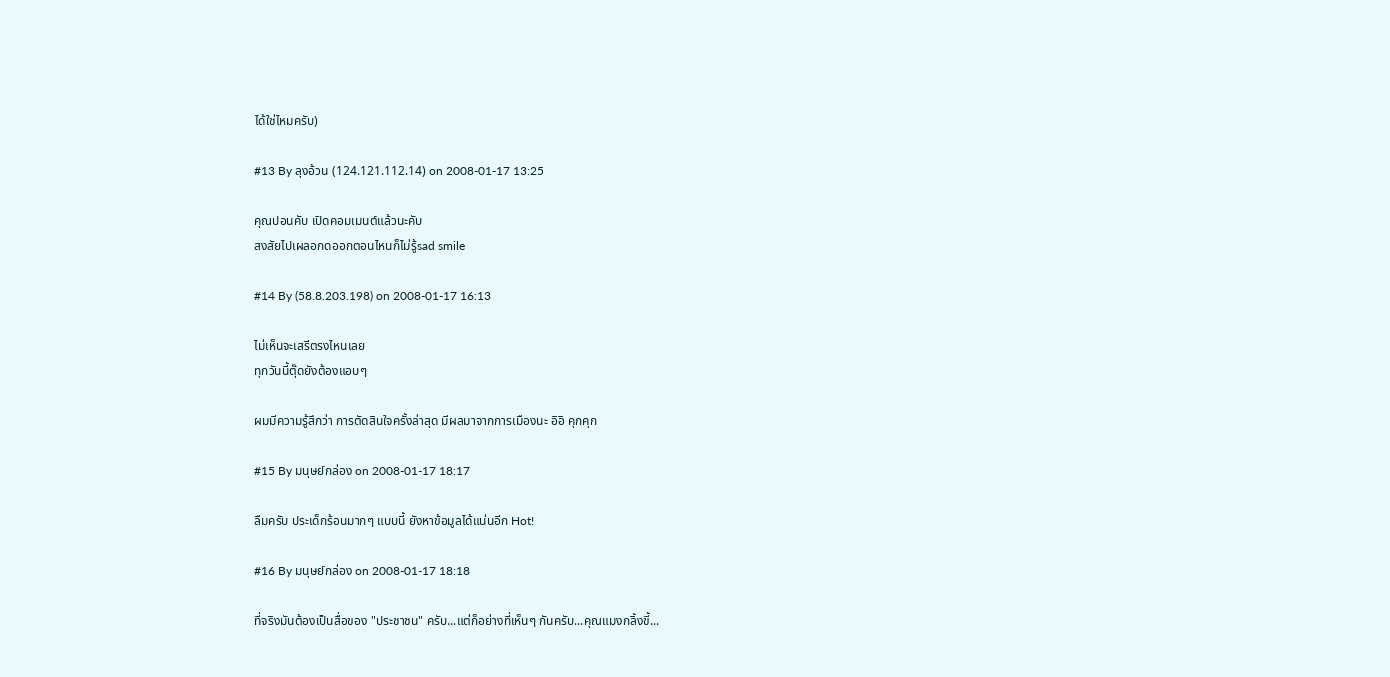ได้ใช่ไหมครับ)

#13 By ลุงอ้วน (124.121.112.14) on 2008-01-17 13:25

คุณปอนคับ เปิดคอมเมนต์แล้วนะคับ
สงสัยไปเผลอกดออกตอนไหนก็ไม่รู้sad smile

#14 By (58.8.203.198) on 2008-01-17 16:13

ไม่เห็นจะเสรีตรงไหนเลย
ทุกวันนี้ตุ๊ดยังต้องแอบๆ

ผมมีความรู้สึกว่า การตัดสินใจครั้งล่าสุด มีผลมาจากการเมืองนะ อิอิ คุกคุก

#15 By มนุษย์กล่อง on 2008-01-17 18:17

ลืมครับ ประเด็กร้อนมากๆ แบบนี้ ยังหาข้อมูลได้แน่นอีก Hot!

#16 By มนุษย์กล่อง on 2008-01-17 18:18

ที่จริงมันต้องเป็นสื่อของ "ประชาชน" ครับ...แต่ก็อย่างที่เห็นๆ กันครับ...คุณแมงกลิ้งขี้...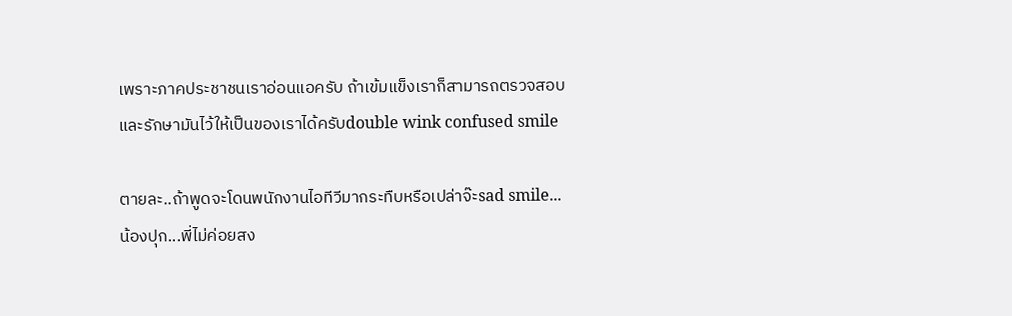เพราะภาคประชาชนเราอ่อนแอครับ ถ้าเข้มแข็งเราก็สามารถตรวจสอบและรักษามันไว้ให้เป็นของเราได้ครับdouble wink confused smile

ตายละ..ถ้าพูดจะโดนพนักงานไอทีวีมากระทืบหรือเปล่าจ๊ะsad smile... น้องปุก...พี่ไม่ค่อยสง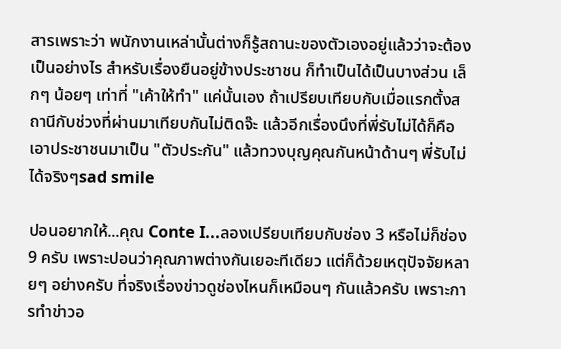สารเพราะว่า พนักงานเหล่านั้นต่างก็รู้สถานะของตัวเองอยู่แล้วว่าจะต้องเป็นอย่างไร สำหรับเรื่องยืนอยู่ข้างประชาชน ก็ทำเป็นได้เป็นบางส่วน เล็กๆ น้อยๆ เท่าที่ "เค้าให้ทำ" แค่นั้นเอง ถ้าเปรียบเทียบกับเมื่อแรกตั้งสถานีกับช่วงที่ผ่านมาเทียบกันไม่ติดจ๊ะ แล้วอีกเรื่องนึงที่พี่รับไม่ได้ก็คือ เอาประชาชนมาเป็น "ตัวประกัน" แล้วทวงบุญคุณกันหน้าด้านๆ พี่รับไม่ได้จริงๆsad smile

ปอนอยากให้...คุณ Conte I...ลองเปรียบเทียบกับช่อง 3 หรือไม่ก็ช่อง 9 ครับ เพราะปอนว่าคุณภาพต่างกันเยอะทีเดียว แต่ก็ด้วยเหตุปัจจัยหลายๆ อย่างครับ ที่จริงเรื่องข่าวดูช่องไหนก็เหมือนๆ กันแล้วครับ เพราะการทำข่าวอ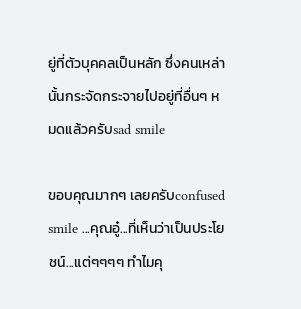ยู่ที่ตัวบุคคลเป็นหลัก ซึ่งคนเหล่านั้นกระจัดกระจายไปอยู่ที่อื่นๆ หมดแล้วครับsad smile

ขอบคุณมากๆ เลยครับconfused smile ...คุณอู๋...ที่เห็นว่าเป็นประโยชน์...แต่ๆๆๆๆ ทำไมคุ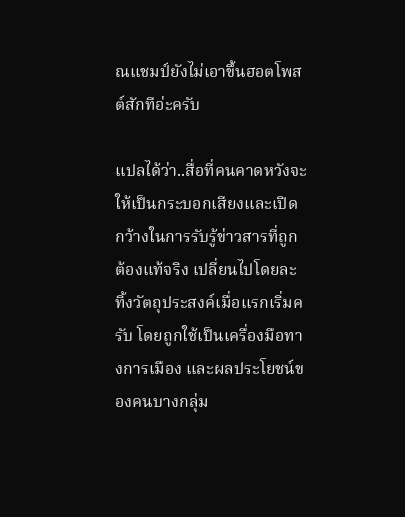ณแชมป์ยังไม่เอาขึ้นฮอตโพสต์สักทีอ่ะครับ

แปลได้ว่า..สื่อที่คนคาดหวังจะให้เป็นกระบอกเสียงและเปิดกว้างในการรับรู้ข่าวสารที่ถูกต้องแท้จริง เปลี่ยนไปโดยละทิ้งวัตถุประสงค์เมื่อแรกเริ่มครับ โดยถูกใช้เป็นเครื่องมือทางการเมือง และผลประโยชน์ของคนบางกลุ่ม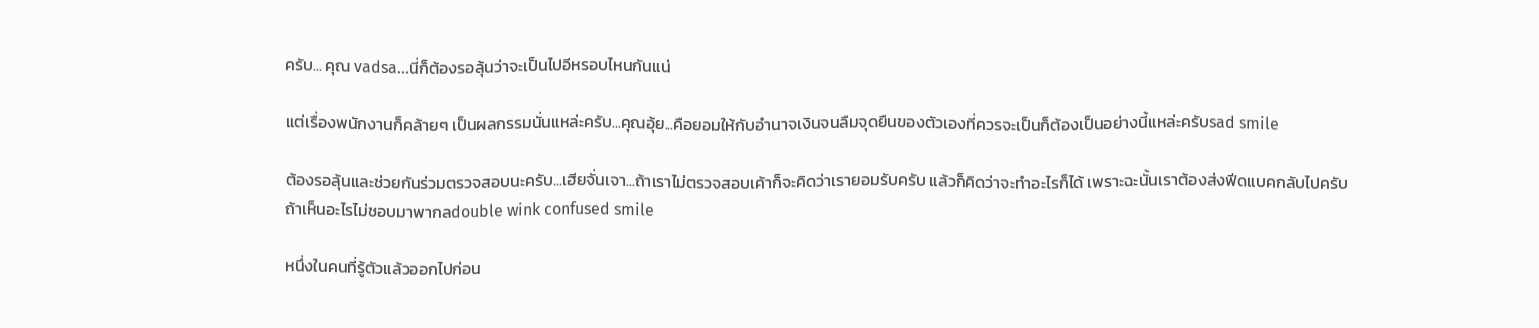ครับ... คุณ vadsa...นี่ก็ต้องรอลุ้นว่าจะเป็นไปอีหรอบไหนกันแน่

แต่เรื่องพนักงานก็คล้ายๆ เป็นผลกรรมนั่นแหล่ะครับ...คุณอุ้ย...คือยอมให้กับอำนาจเงินจนลืมจุดยืนของตัวเองที่ควรจะเป็นก็ต้องเป็นอย่างนี้แหล่ะครับsad smile

ต้องรอลุ้นและช่วยกันร่วมตรวจสอบนะครับ...เฮียจั่นเจา...ถ้าเราไม่ตรวจสอบเค้าก็จะคิดว่าเรายอมรับครับ แล้วก็คิดว่าจะทำอะไรก็ได้ เพราะฉะนั้นเราต้องส่งฟีดแบคกลับไปครับ ถ้าเห็นอะไรไม่ชอบมาพากลdouble wink confused smile

หนึ่งในคนที่รู้ตัวแล้วออกไปก่อน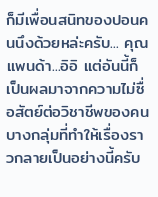ก็มีเพื่อนสนิทของปอนคนนึงด้วยหล่ะครับ... คุณแพนด้า...อิอิ แต่อันนี้ก็เป็นผลมาจากความไม่ซื่อสัตย์ต่อวิชาชีพของคนบางกลุ่มที่ทำให้เรื่องราวกลายเป็นอย่างนี้ครับ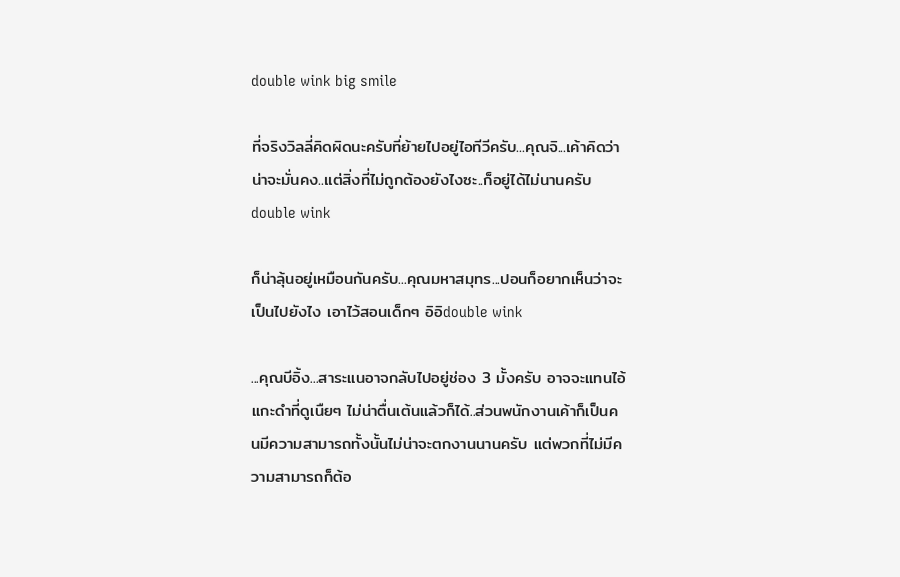double wink big smile

ที่จริงวิลลี่คิดผิดนะครับที่ย้ายไปอยู่ไอทีวีครับ...คุณจิ...เค้าคิดว่าน่าจะมั่นคง..แต่สิ่งที่ไม่ถูกต้องยังไงซะ..ก็อยู่ได้ไม่นานครับdouble wink

ก็น่าลุ้นอยู่เหมือนกันครับ...คุณมหาสมุทร...ปอนก็อยากเห็นว่าจะเป็นไปยังไง เอาไว้สอนเด็กๆ อิอิdouble wink

...คุณบีอิ้ง...สาระแนอาจกลับไปอยู่ช่อง 3 มั้งครับ อาจจะแทนไอ้แกะดำที่ดูเนืยๆ ไม่น่าตื่นเต้นแล้วก็ได้..ส่วนพนักงานเค้าก็เป็นคนมีความสามารถทั้งนั้นไม่น่าจะตกงานนานครับ แต่พวกที่ไม่มีความสามารถก็ต้อ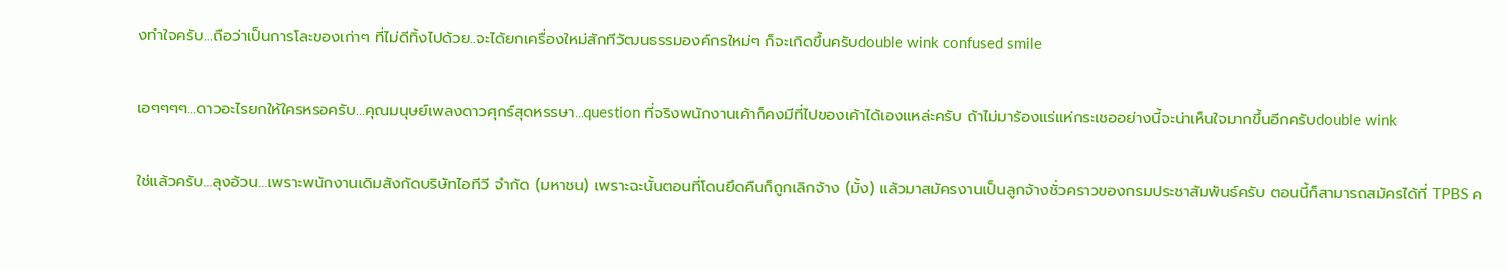งทำใจครับ...ถือว่าเป็นการโละของเก่าๆ ที่ไม่ดีทิ้งไปด้วย..จะได้ยกเครื่องใหม่สักทีวัฒนธรรมองค์กรใหม่ๆ ก็จะเกิดขึ้นครับdouble wink confused smile

เอๆๆๆๆ...ดาวอะไรยกให้ใครหรอครับ...คุณมนุษย์เพลงดาวศุกร์สุดหรรษา...question ที่จริงพนักงานเค้าก็คงมีที่ไปของเค้าได้เองแหล่ะครับ ถ้าไม่มาร้องแร่แห่กระเชออย่างนี้จะน่าเห็นใจมากขึ้นอีกครับdouble wink

ใช่แล้วครับ...ลุงอ้วน...เพราะพนักงานเดิมสังกัดบริษัทไอทีวี จำกัด (มหาชน) เพราะฉะนั้นตอนที่โดนยึดคืนก็ถูกเลิกจ้าง (มั้ง) แล้วมาสมัครงานเป็นลูกจ้างชั่วคราวของกรมประชาสัมพันธ์ครับ ตอนนี้ก็สามารถสมัครได้ที่ TPBS ค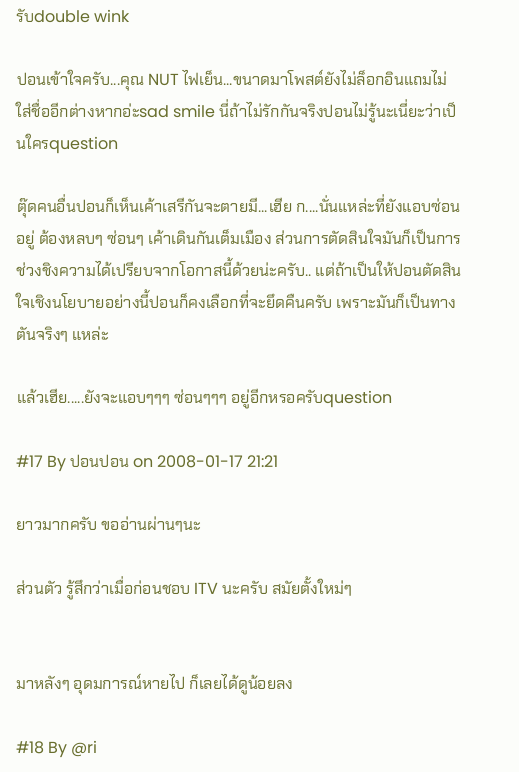รับdouble wink

ปอนเข้าใจครับ...คุณ NUT ไฟเย็น...ขนาดมาโพสต์ยังไม่ล็อกอินแถมไม่ใส่ชื่ออีกต่างหากอ่ะsad smile นี่ถ้าไม่รักกันจริงปอนไม่รู้นะเนี่ยะว่าเป็นใครquestion

ตุ๊ดคนอื่นปอนก็เห็นเค้าเสรีกันจะตายมี...เฮีย ก....นั่นแหล่ะที่ยังแอบซ่อนอยู่ ต้องหลบๆ ซ่อนๆ เค้าเดินกันเต็มเมือง ส่วนการตัดสินใจมันก็เป็นการช่วงชิงความได้เปรียบจากโอกาสนี้ด้วยน่ะครับ.. แต่ถ้าเป็นให้ปอนตัดสินใจเชิงนโยบายอย่างนี้ปอนก็คงเลือกที่จะยึดคืนครับ เพราะมันก็เป็นทางตันจริงๆ แหล่ะ

แล้วเฮีย.....ยังจะแอบๆๆๆ ซ่อนๆๆๆ อยู่อีกหรอครับquestion

#17 By ปอนปอน on 2008-01-17 21:21

ยาวมากครับ ขออ่านผ่านๆนะ

ส่วนตัว รู้สึกว่าเมื่อก่อนชอบ ITV นะครับ สมัยตั้งใหม่ๆ


มาหลังๆ อุดมการณ์หายไป ก็เลยได้ดูน้อยลง

#18 By @ri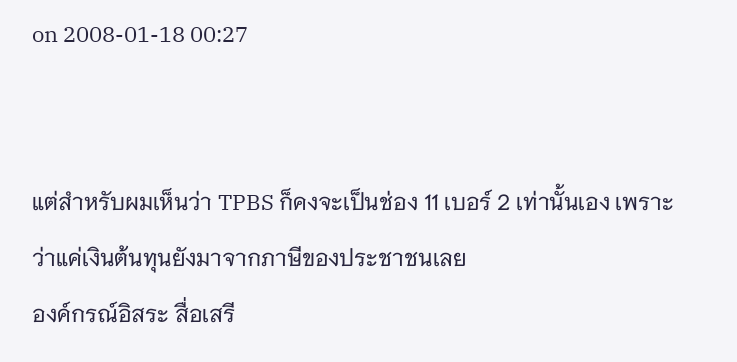on 2008-01-18 00:27


แต่สำหรับผมเห็นว่า TPBS ก็คงจะเป็นช่อง 11 เบอร์ 2 เท่านั้นเอง เพราะว่าแค่เงินต้นทุนยังมาจากภาษีของประชาชนเลย
องค์กรณ์อิสระ สื่อเสรี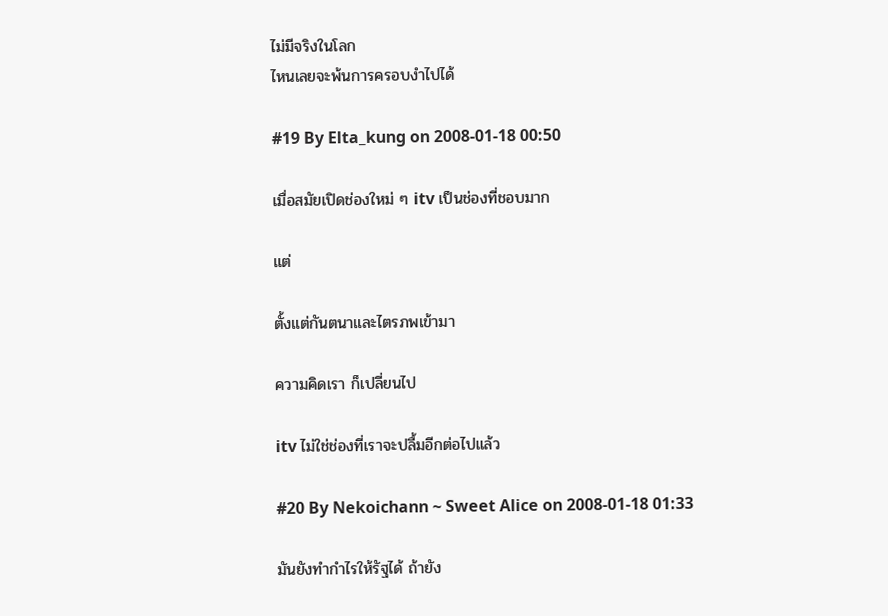ไม่มีจริงในโลก
ไหนเลยจะพ้นการครอบงำไปได้

#19 By Elta_kung on 2008-01-18 00:50

เมื่อสมัยเปิดช่องใหม่ ๆ itv เป็นช่องที่ชอบมาก

แต่

ตั้งแต่กันตนาและไตรภพเข้ามา

ความคิดเรา ก็เปลี่ยนไป

itv ไม่ใช่ช่องที่เราจะปลื้มอีกต่อไปแล้ว

#20 By Nekoichann ~ Sweet Alice on 2008-01-18 01:33

มันยังทำกำไรให้รัฐได้ ถ้ายัง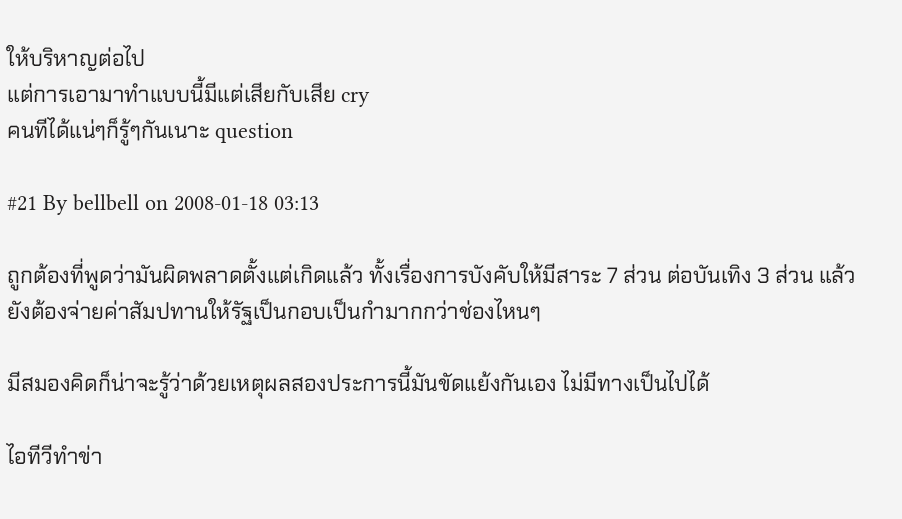ให้บริหาญต่อไป
แต่การเอามาทำแบบนี้มีแต่เสียกับเสีย cry
คนทีได้แน่ๆก็รู้ๆกันเนาะ question

#21 By bellbell on 2008-01-18 03:13

ถูกต้องที่พูดว่ามันผิดพลาดตั้งแต่เกิดแล้ว ทั้งเรื่องการบังคับให้มีสาระ 7 ส่วน ต่อบันเทิง 3 ส่วน แล้วยังต้องจ่ายค่าสัมปทานให้รัฐเป็นกอบเป็นกำมากกว่าช่องไหนๆ

มีสมองคิดก็น่าจะรู้ว่าด้วยเหตุผลสองประการนี้มันขัดแย้งกันเอง ไม่มีทางเป็นไปได้

ไอทีวีทำข่า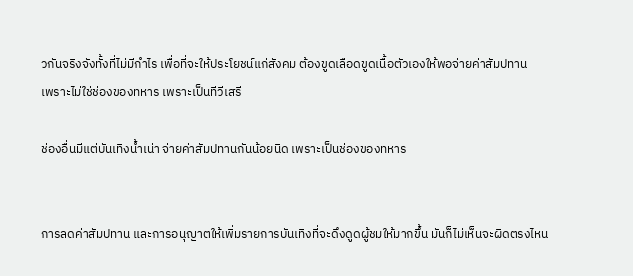วกันจริงจังทั้งที่ไม่มีกำไร เพื่อที่จะให้ประโยชน์แก่สังคม ต้องขูดเลือดขูดเนื้อตัวเองให้พอจ่ายค่าสัมปทาน
เพราะไม่ใช่ช่องของทหาร เพราะเป็นทีวีเสรี

ช่องอื่นมีแต่บันเทิงน้ำเน่า จ่ายค่าสัมปทานกันน้อยนิด เพราะเป็นช่องของทหาร


การลดค่าสัมปทาน และการอนุญาตให้เพิ่มรายการบันเทิงที่จะดึงดูดผู้ชมให้มากขึ้น มันก็ไม่เห็นจะผิดตรงไหน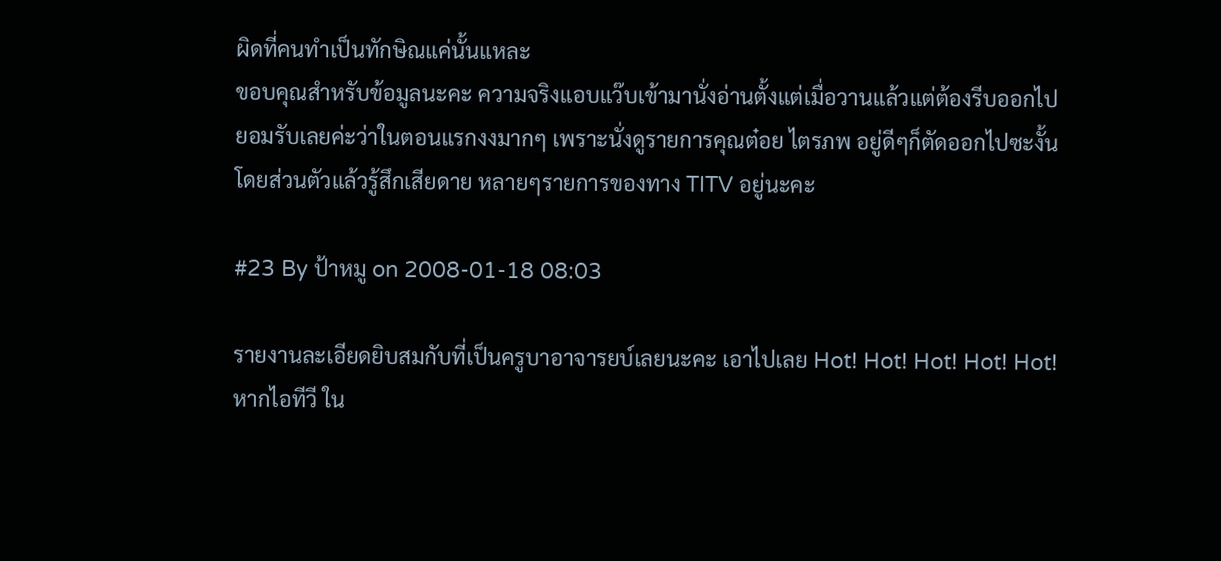ผิดที่คนทำเป็นทักษิณแค่นั้นแหละ
ขอบคุณสำหรับข้อมูลนะคะ ความจริงแอบแว๊บเข้ามานั่งอ่านตั้งแต่เมื่อวานแล้วแต่ต้องรีบออกไป
ยอมรับเลยค่ะว่าในตอนแรกงงมากๆ เพราะนั่งดูรายการคุณต๋อย ไตรภพ อยู่ดีๆก็ตัดออกไปซะงั้น
โดยส่วนตัวแล้วรู้สึกเสียดาย หลายๆรายการของทาง TITV อยู่นะคะ

#23 By ป้าหมู on 2008-01-18 08:03

รายงานละเอียดยิบสมกับที่เป็นครูบาอาจารยบ์เลยนะคะ เอาไปเลย Hot! Hot! Hot! Hot! Hot!
หากไอทีวี ใน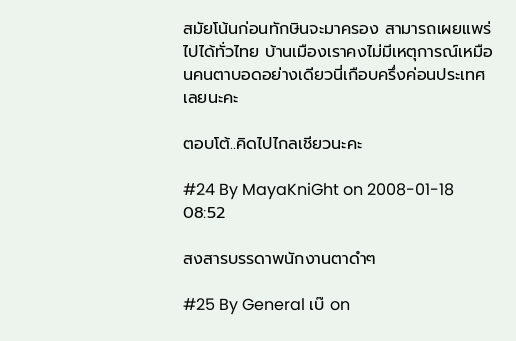สมัยโน้นก่อนทักษินจะมาครอง สามารถเผยแพร่ไปได้ทั่วไทย บ้านเมืองเราคงไม่มีเหตุการณ์เหมือนคนตาบอดอย่างเดียวนี่เกือบครึ่งค่อนประเทศเลยนะคะ

ตอบโต้..คิดไปไกลเชียวนะคะ

#24 By MayaKniGht on 2008-01-18 08:52

สงสารบรรดาพนักงานตาดำๆ

#25 By General เบ๊ on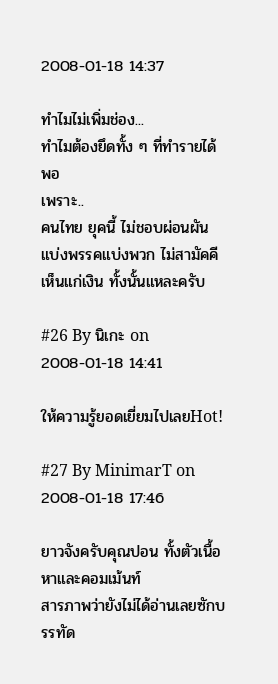2008-01-18 14:37

ทำไมไม่เพิ่มช่อง...
ทำไมต้องยึดทั้ง ๆ ที่ทำรายได้พอ
เพราะ..
คนไทย ยุคนี้ ไม่ชอบผ่อนผัน
แบ่งพรรคแบ่งพวก ไม่สามัคคี
เห็นแก่เงิน ทั้งนั้นแหละครับ

#26 By นิเกะ on 2008-01-18 14:41

ให้ความรู้ยอดเยี่ยมไปเลยHot!

#27 By MinimarT on 2008-01-18 17:46

ยาวจังครับคุณปอน ทั้งตัวเนื้อหาและคอมเม้นท์
สารภาพว่ายังไม่ได้อ่านเลยซักบรรทัด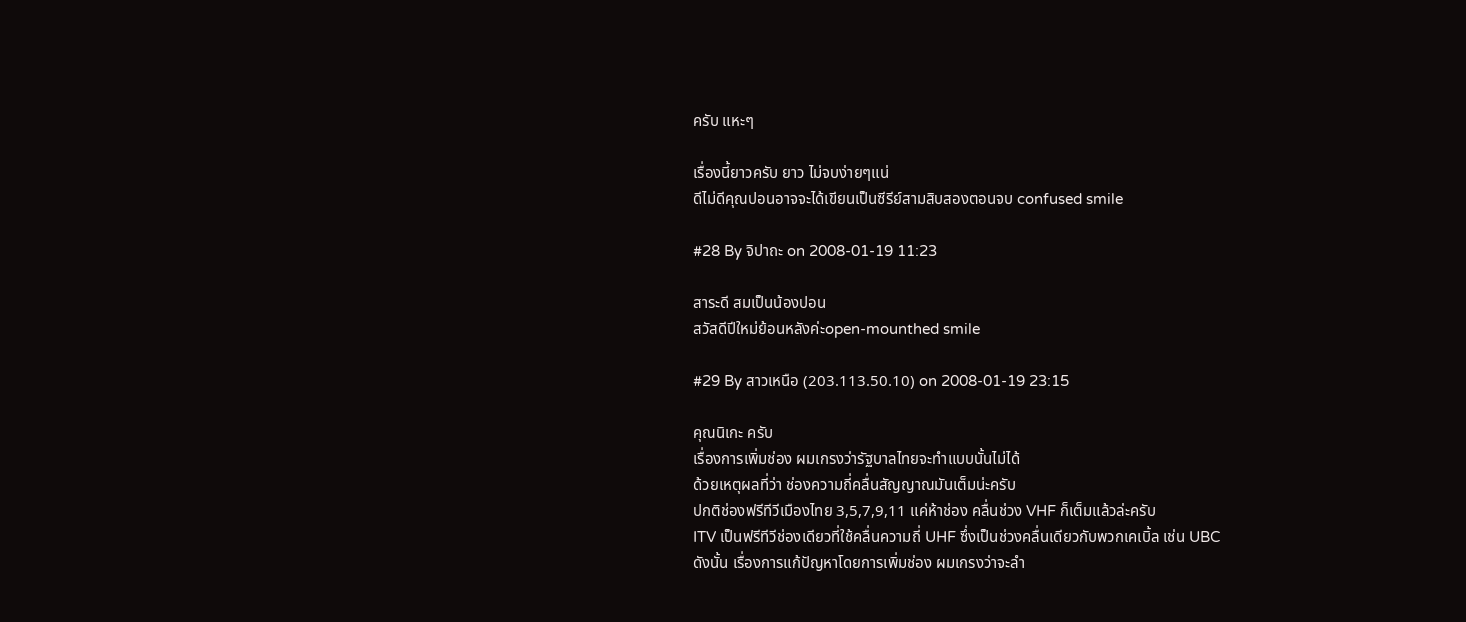ครับ แหะๆ

เรื่องนี้ยาวครับ ยาว ไม่จบง่ายๆแน่
ดีไม่ดีคุณปอนอาจจะได้เขียนเป็นซีรีย์สามสิบสองตอนจบ confused smile

#28 By จิปาถะ on 2008-01-19 11:23

สาระดี สมเป็นน้องปอน
สวัสดีปีใหม่ย้อนหลังค่ะopen-mounthed smile

#29 By สาวเหนือ (203.113.50.10) on 2008-01-19 23:15

คุณนิเกะ ครับ
เรื่องการเพิ่มช่อง ผมเกรงว่ารัฐบาลไทยจะทำแบบนั้นไม่ได้
ด้วยเหตุผลที่ว่า ช่องความถี่คลื่นสัญญาณมันเต็มน่ะครับ
ปกติช่องฟรีทีวีเมืองไทย 3,5,7,9,11 แค่ห้าช่อง คลื่นช่วง VHF ก็เต็มแล้วล่ะครับ
ITV เป็นฟรีทีวีช่องเดียวที่ใช้คลื่นความถี่ UHF ซึ่งเป็นช่วงคลื่นเดียวกับพวกเคเบิ้ล เช่น UBC
ดังนั้น เรื่องการแก้ปัญหาโดยการเพิ่มช่อง ผมเกรงว่าจะลำ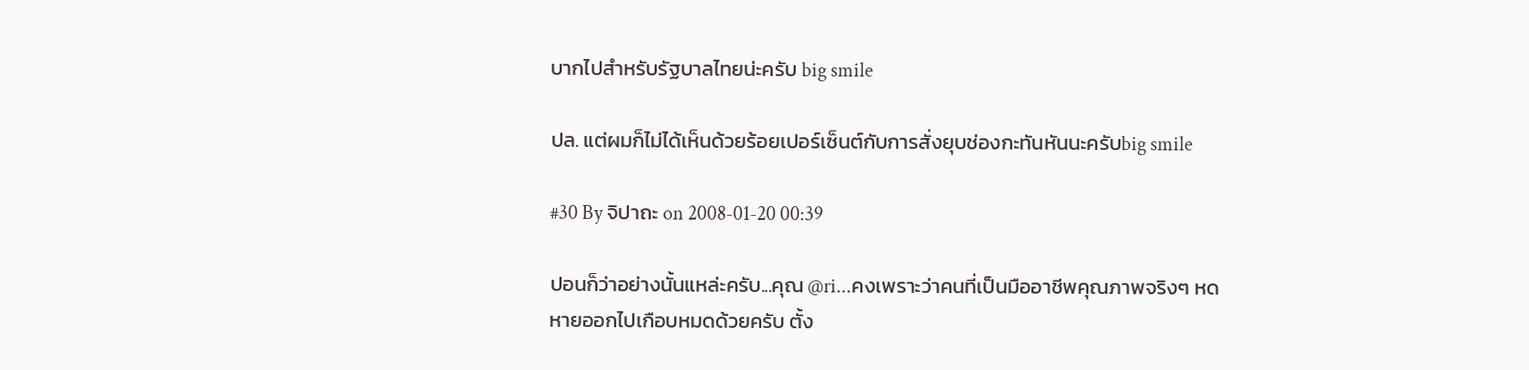บากไปสำหรับรัฐบาลไทยน่ะครับ big smile

ปล. แต่ผมก็ไม่ได้เห็นด้วยร้อยเปอร์เซ็นต์กับการสั่งยุบช่องกะทันหันนะครับbig smile

#30 By จิปาถะ on 2008-01-20 00:39

ปอนก็ว่าอย่างนั้นแหล่ะครับ...คุณ @ri...คงเพราะว่าคนที่เป็นมืออาชีพคุณภาพจริงๆ หดหายออกไปเกือบหมดด้วยครับ ตั้ง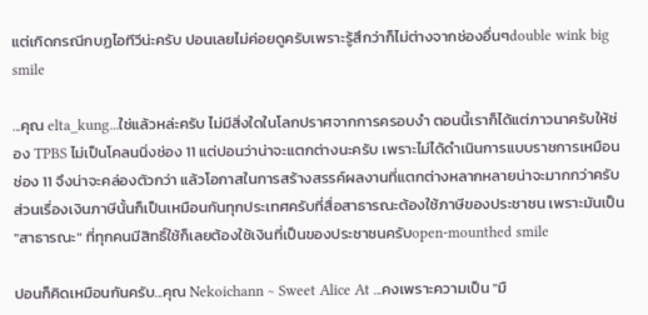แต่เกิดกรณีกบฏไอทีวีน่ะครับ ปอนเลยไม่ค่อยดูครับเพราะรู้สึกว่าก็ไม่ต่างจากช่องอื่นๆdouble wink big smile

...คุณ elta_kung...ใช่แล้วหล่ะครับ ไม่มีสิ่งใดในโลกปราศจากการครอบงำ ตอนนี้เราก็ได้แต่ภาวนาครับให้ช่อง TPBS ไม่เป็นโคลนนิ่งช่อง 11 แต่ปอนว่าน่าจะแตกต่างนะครับ เพราะไม่ได้ดำเนินการแบบราชการเหมือนช่อง 11 จึงน่าจะคล่องตัวกว่า แล้วโอกาสในการสร้างสรรค์ผลงานที่แตกต่างหลากหลายน่าจะมากกว่าครับ ส่วนเรื่องเงินภาษีนั้นก็เป็นเหมือนกันทุกประเทศครับที่สื่อสาธารณะต้องใช้ภาษีของประชาชน เพราะมันเป็น "สาธารณะ" ที่ทุกคนมีสิทธิ์ใช้ก็เลยต้องใช้เงินที่เป็นของประชาชนครับopen-mounthed smile

ปอนก็คิดเหมือนกันครับ...คุณ Nekoichann ~ Sweet Alice At ...คงเพราะความเป็น "มื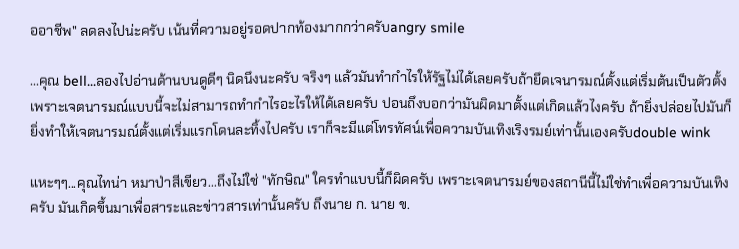ออาชีพ" ลดลงไปน่ะครับ เน้นที่ความอยู่รอดปากท้องมากกว่าครับangry smile

...คุณ bell...ลองไปอ่านด้านบนดูดีๆ นิดนึงนะครับ จริงๆ แล้วมันทำกำไรให้รัฐไม่ได้เลยครับถ้ายึดเจนารมณ์ตั้งแต่เริ่มต้นเป็นตัวตั้ง เพราะเจตนารมณ์แบบนี้จะไม่สามารถทำกำไรอะไรให้ได้เลยครับ ปอนถึงบอกว่ามันผิดมาตั้งแต่เกิดแล้วไงครับ ถ้ายิ่งปล่อยไปมันก็ยิ่งทำให้เจตนารมณ์ตั้งแต่เริ่มแรกโดนละทิ้งไปครับ เราก็จะมีแต่โทรทัศน์เพื่อความบันเทิงเริงรมย์เท่านั้นเองครับdouble wink

แหะๆๆ...คุณไทน่า หมาป่าสีเขียว...ถึงไม่ใช่ "ทักษิณ" ใครทำแบบนี้ก็ผิดครับ เพราะเจตนารมย์ของสถานีนี้ไม่ใช่ทำเพื่อความบันเทิงครับ มันเกิดขึ้นมาเพื่อสาระและข่าวสารเท่านั้นครับ ถึงนาย ก. นาย ข.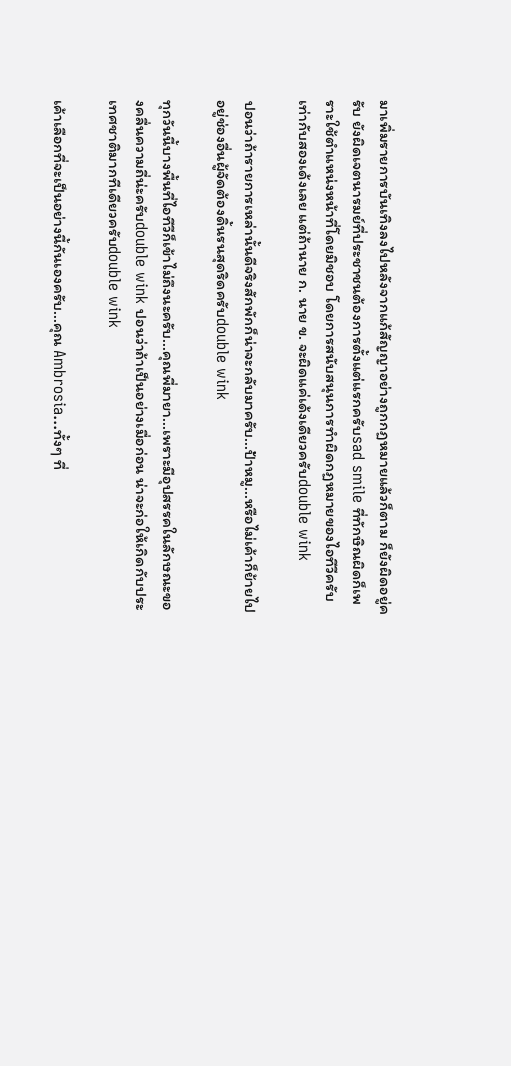มาเพิ่มรายการบันเทิงลงไปหลังจากแก้สัญญาอย่างถูกกฏหมายแล้วก็ตาม ก็ยังผิดอยู่ครับ ยังผิดเจตนารมย์ที่ประชาชนต้องการตั้งแต่แรกครับsad smile ที่ทักษิณผิดก็เพราะใช้ตำแหน่งหน้าที่โดยมิชอบ โดยการสนับสนุนการทำผิดกฏหมายของไอทีวีครับ เท่ากับสองเด้งเลย แต่ถ้านาย ก. นาย ข. จะผิดแค่เด้งเดียวครับdouble wink

ปอนว่าถ้ารายการเหล่านั้นดีจริงสักพักก็น่าจะกลับมาครับ...ป้าหมู...หรือไม่เค้าก็ย้ายไปอยู่ช่องอื่นผู้จัดต้องดิ้นรนสุดริดครับdouble wink

ทุกวันนี้บางพื้นที่ไอทีวีก็เข้าไม่ถึงนะครับ...คุณพี่มายา...เพราะมีอุปสรรคในลักษณะของคลื่นความถี่น่ะครับdouble wink ปอนว่าถ้าเป็นอย่างเมื่อก่อน น่าจะก่อให้เกิดกับประเทศชาติมากทีเดียวครับdouble wink

เค้าเลือกที่จะเป็นอย่างนี้กันเองครับ...คุณ Ambrosia...ทั้งๆ ที่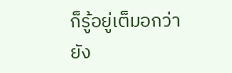ก็รู้อยู่เต็มอกว่ายัง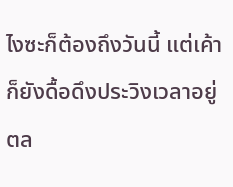ไงซะก็ต้องถึงวันนี้ แต่เค้าก็ยังดื้อดึงประวิงเวลาอยู่ตล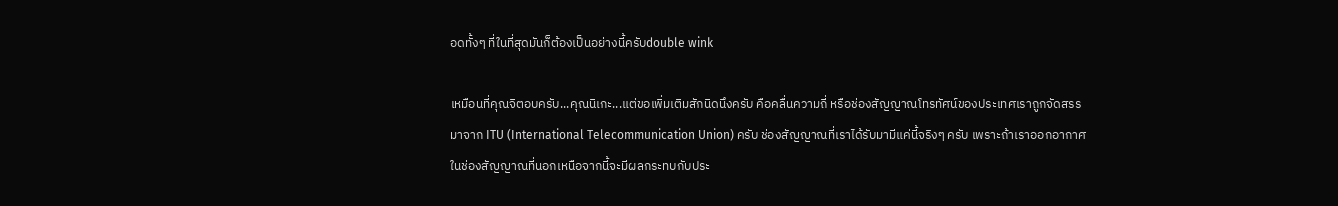อดทั้งๆ ที่ในที่สุดมันก็ต้องเป็นอย่างนี้ครับdouble wink

เหมือนที่คุณจิตอบครับ...คุณนิเกะ...แต่ขอเพิ่มเติมสักนิดนึงครับ คือคลื่นความถี่ หรือช่องสัญญาณโทรทัศน์ของประเทศเราถูกจัดสรรมาจาก ITU (International Telecommunication Union) ครับ ช่องสัญญาณที่เราได้รับมามีแค่นี้จริงๆ ครับ เพราะถ้าเราออกอากาศในช่องสัญญาณที่นอกเหนือจากนี้จะมีผลกระทบกับประ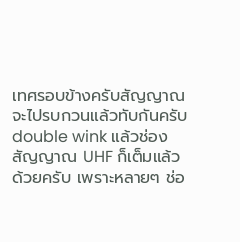เทศรอบข้างครับสัญญาณจะไปรบกวนแล้วทับกันครับdouble wink แล้วช่องสัญญาณ UHF ก็เต็มแล้วด้วยครับ เพราะหลายๆ ช่อ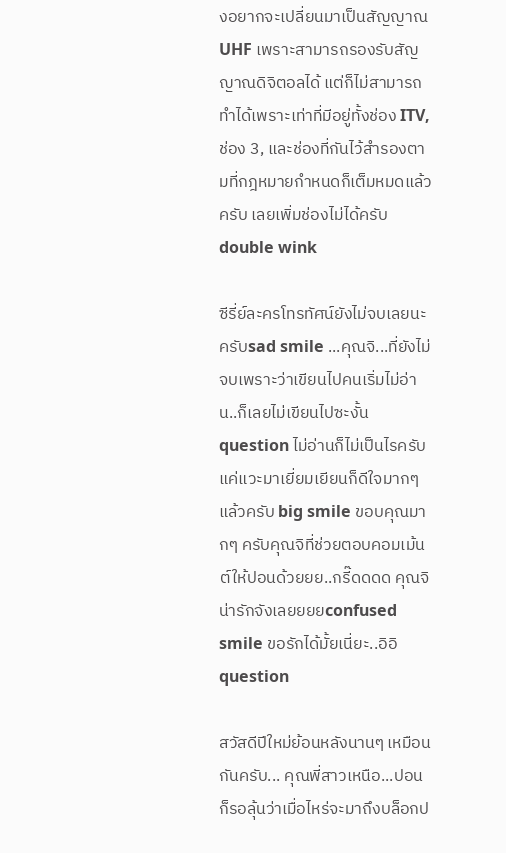งอยากจะเปลี่ยนมาเป็นสัญญาณ UHF เพราะสามารถรองรับสัญญาณดิจิตอลได้ แต่ก็ไม่สามารถทำได้เพราะเท่าที่มีอยู่ทั้งช่อง ITV, ช่อง 3, และช่องที่กันไว้สำรองตามที่กฎหมายกำหนดก็เต็มหมดแล้วครับ เลยเพิ่มช่องไม่ได้ครับdouble wink

ซีรี่ย์ละครโทรทัศน์ยังไม่จบเลยนะครับsad smile ...คุณจิ...ที่ยังไม่จบเพราะว่าเขียนไปคนเริ่มไม่อ่าน..ก็เลยไม่เขียนไปซะงั้นquestion ไม่อ่านก็ไม่เป็นไรครับแค่แวะมาเยี่ยมเยียนก็ดีใจมากๆ แล้วครับ big smile ขอบคุณมากๆ ครับคุณจิที่ช่วยตอบคอมเม้นต์ให้ปอนด้วยยย..กรี๊ดดดด คุณจิน่ารักจังเลยยยยconfused smile ขอรักได้มั้ยเนี่ยะ..อิอิquestion

สวัสดีปีใหม่ย้อนหลังนานๆ เหมือนกันครับ... คุณพี่สาวเหนือ...ปอนก็รอลุ้นว่าเมื่อไหร่จะมาถึงบล็อกป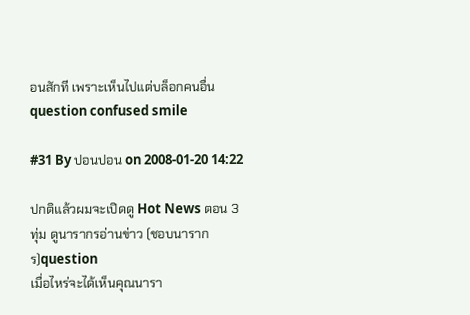อนสักที เพราะเห็นไปแต่บล็อกคนอื่นquestion confused smile

#31 By ปอนปอน on 2008-01-20 14:22

ปกติแล้วผมจะเปิดดู Hot News ตอน 3 ทุ่ม ดูนารากรอ่านข่าว (ชอบนารากร)question
เมื่อไหร่จะได้เห็นคุณนารา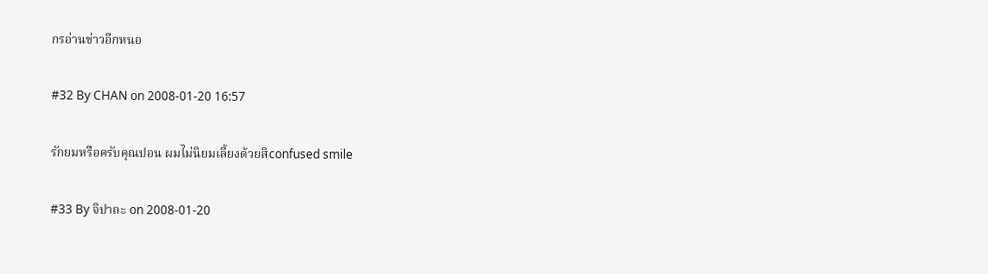กรอ่านข่าวอีกหนอ

#32 By CHAN on 2008-01-20 16:57

รักยมหรือครับคุณปอน ผมไม่นิยมเลี้ยงด้วยสิconfused smile

#33 By จิปาถะ on 2008-01-20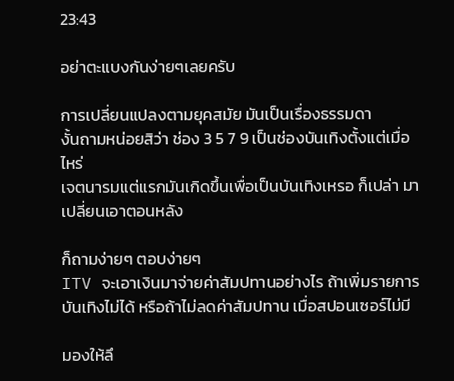23:43

อย่าตะแบงกันง่ายๆเลยครับ

การเปลี่ยนแปลงตามยุคสมัย มันเป็นเรื่องธรรมดา
งั้นถามหน่อยสิว่า ช่อง 3 5 7 9 เป็นช่องบันเทิงตั้งแต่เมื่อไหร่
เจตนารมแต่แรกมันเกิดขึ้นเพื่อเป็นบันเทิงเหรอ ก็เปล่า มาเปลี่ยนเอาตอนหลัง

ก็ถามง่ายๆ ตอบง่ายๆ
ITV จะเอาเงินมาจ่ายค่าสัมปทานอย่างไร ถ้าเพิ่มรายการบันเทิงไม่ได้ หรือถ้าไม่ลดค่าสัมปทาน เมื่อสปอนเซอร์ไม่มี

มองให้ลึ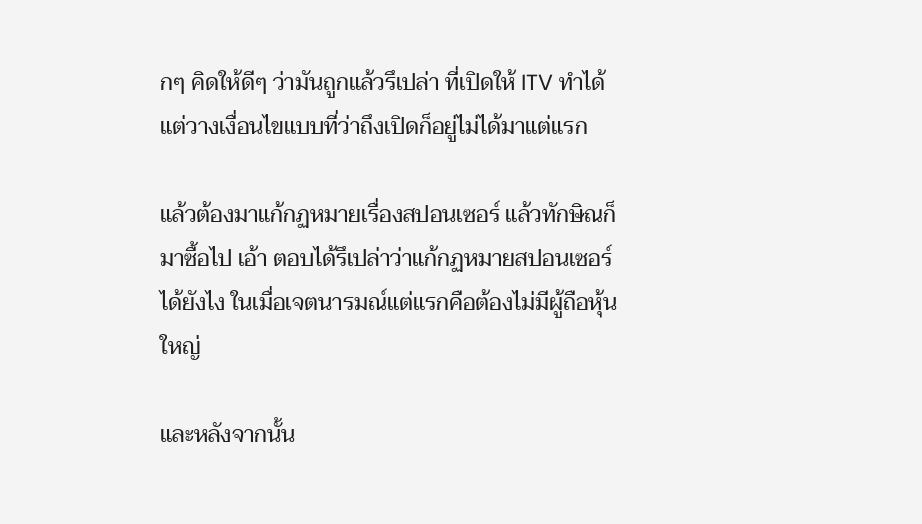กๆ คิดให้ดีๆ ว่ามันถูกแล้วรึเปล่า ที่เปิดให้ ITV ทำได้ แต่วางเงื่อนไขแบบที่ว่าถึงเปิดก็อยู่ไม่ได้มาแต่แรก

แล้วต้องมาแก้กฏหมายเรื่องสปอนเซอร์ แล้วทักษิณก็มาซื้อไป เอ้า ตอบได้รึเปล่าว่าแก้กฏหมายสปอนเซอร์ได้ยังไง ในเมื่อเจตนารมณ์แต่แรกคือต้องไม่มีผู้ถือหุ้นใหญ่

และหลังจากนั้น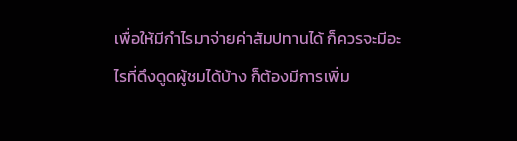เพื่อให้มีกำไรมาจ่ายค่าสัมปทานได้ ก็ควรจะมีอะไรที่ดึงดูดผู้ชมได้บ้าง ก็ต้องมีการเพิ่ม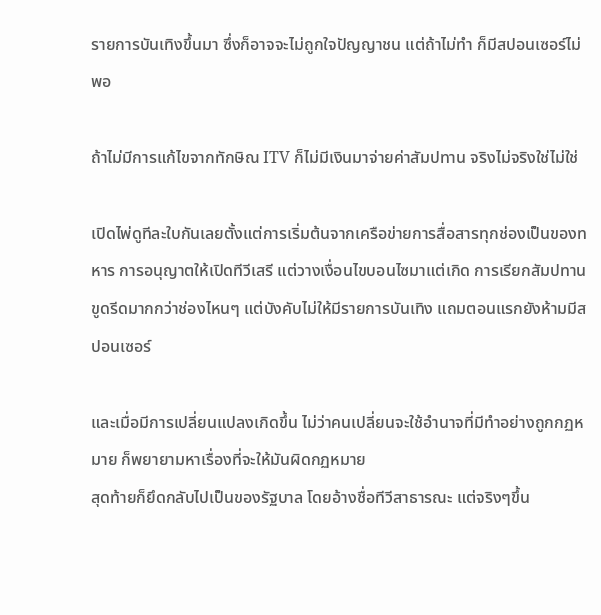รายการบันเทิงขึ้นมา ซึ่งก็อาจจะไม่ถูกใจปัญญาชน แต่ถ้าไม่ทำ ก็มีสปอนเซอร์ไม่พอ

ถ้าไม่มีการแก้ไขจากทักษิณ ITV ก็ไม่มีเงินมาจ่ายค่าสัมปทาน จริงไม่จริงใช่ไม่ใช่

เปิดไพ่ดูทีละใบกันเลยตั้งแต่การเริ่มต้นจากเครือข่ายการสื่อสารทุกช่องเป็นของทหาร การอนุญาตให้เปิดทีวีเสรี แต่วางเงื่อนไขบอนไซมาแต่เกิด การเรียกสัมปทานขูดรีดมากกว่าช่องไหนๆ แต่บังคับไม่ให้มีรายการบันเทิง แถมตอนแรกยังห้ามมีสปอนเซอร์

และเมื่อมีการเปลี่ยนแปลงเกิดขึ้น ไม่ว่าคนเปลี่ยนจะใช้อำนาจที่มีทำอย่างถูกกฏหมาย ก็พยายามหาเรื่องที่จะให้มันผิดกฏหมาย
สุดท้ายก็ยึดกลับไปเป็นของรัฐบาล โดยอ้างชื่อทีวีสาธารณะ แต่จริงๆขึ้น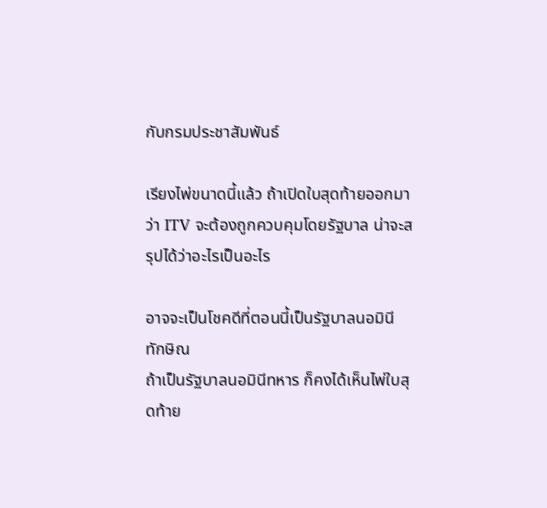กับกรมประชาสัมพันธ์

เรียงไพ่ขนาดนี้แล้ว ถ้าเปิดใบสุดท้ายออกมาว่า ITV จะต้องถูกควบคุมโดยรัฐบาล น่าจะสรุปได้ว่าอะไรเป็นอะไร

อาจจะเป็นโชคดีที่ตอนนี้เป็นรัฐบาลนอมินีทักษิณ
ถ้าเป็นรัฐบาลนอมินีทหาร ก็คงได้เห็นไพ่ใบสุดท้าย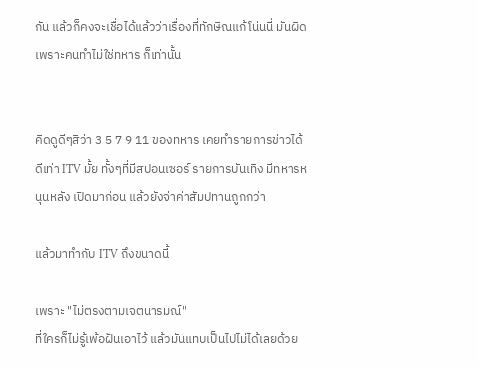กัน แล้วก็คงจะเชื่อได้แล้วว่าเรื่องที่ทักษิณแก้โน่นนี่ มันผิด เพราะคนทำไม่ใช่ทหาร ก็เท่านั้น


คิดดูดีๆสิว่า 3 5 7 9 11 ของทหาร เคยทำรายการข่าวได้ดีเท่า ITV มั้ย ทั้งๆที่มีสปอนเซอร์ รายการบันเทิง มีทหารหนุนหลัง เปิดมาก่อน แล้วยังจ่าค่าสัมปทานถูกกว่า

แล้วมาทำกับ ITV ถึงขนาดนี้

เพราะ "ไม่ตรงตามเจตนารมณ์"
ที่ใครก็ไม่รู้เพ้อฝันเอาไว้ แล้วมันแทบเป็นไปไม่ได้เลยด้วย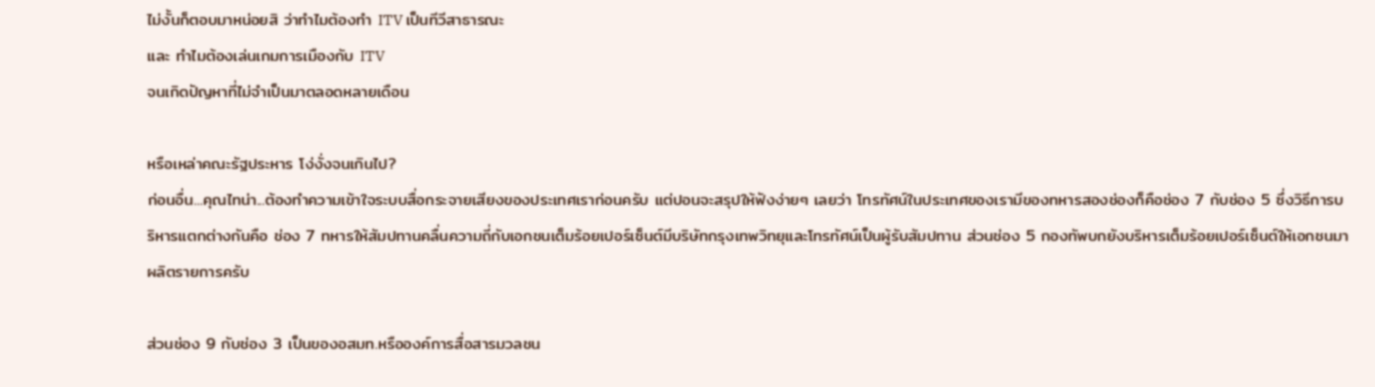ไม่งั้นก็ตอบมาหน่อยสิ ว่าทำไมต้องทำ ITV เป็นทีวีสาธารณะ
และ ทำไมต้องเล่นเกมการเมืองกับ ITV
จนเกิดปัญหาที่ไม่จำเป็นมาตลอดหลายเดือน

หรือเหล่าคณะรัฐประหาร โง่งั่งจนเกินไป?
ก่อนอื่น...คุณไทน่า...ต้องทำความเข้าใจระบบสื่อกระจายเสียงของประเทศเราก่อนครับ แต่ปอนจะสรุปให้ฟังง่ายๆ เลยว่า โทรทัศน์ในประเทศของเรามีของทหารสองช่องก็คือช่อง 7 กับช่อง 5 ซึ่งวิธีการบริหารแตกต่างกันคือ ช่อง 7 ทหารให้สัมปทานคลื่นความถี่กับเอกชนเต็มร้อยเปอร์เซ็นต์มีบริษัทกรุงเทพวิทยุและโทรทัศน์เป็นผู้รับสัมปทาน ส่วนช่อง 5 กองทัพบกยังบริหารเต็มร้อยเปอร์เซ็นต์ให้เอกชนมาผลิตรายการครับ

ส่วนช่อง 9 กับช่อง 3 เป็นของอสมท.หรือองค์การสื่อสารมวลชน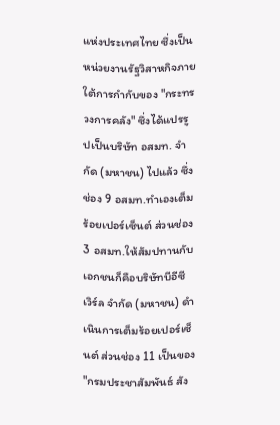แห่งประเทศไทย ซึ่งเป็นหน่วยงานรัฐวิสาหกิจภายใต้การกำกับของ "กระทรวงการคลัง" ซึ่งได้แปรรูปเป็นบริษัท อสมท. จำกัด (มหาชน) ไปแล้ว ซึ่งช่อง 9 อสมท.ทำเองเต็มร้อยเปอร์เซ็นต์ ส่วนช่อง 3 อสมท.ให้สัมปทานกับเอกชนก็คือบริษัทบีอีซี เวิร์ล จำกัด (มหาชน) ดำเนินการเต็มร้อยเปอร์เซ็นต์ ส่วนช่อง 11 เป็นของ "กรมประชาสัมพันธ์ สัง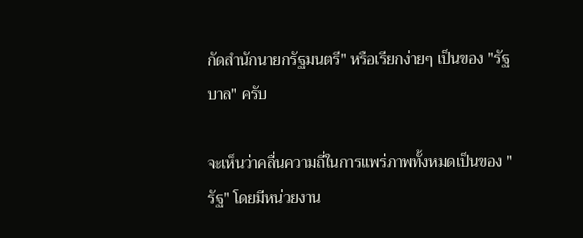กัดสำนักนายกรัฐมนตรี" หรือเรียกง่ายๆ เป็นของ "รัฐบาล" ครับ

จะเห็นว่าคลื่นความถี่ในการแพร่ภาพทั้งหมดเป็นของ "รัฐ" โดยมีหน่วยงาน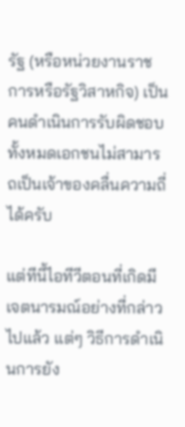รัฐ (หรือหน่วยงานราชการหรือรัฐวิสาหกิจ) เป็นคนดำเนินการรับผิดชอบทั้งหมดเอกชนไม่สามารถเป็นเจ้าของคลื่นความถี่ได้ครับ

แต่ทีนี้ไอทีวีตอนที่เกิดมีเจตนารมณ์อย่างที่กล่าวไปแล้ว แต่ๆ วิธีการดำเนินการยัง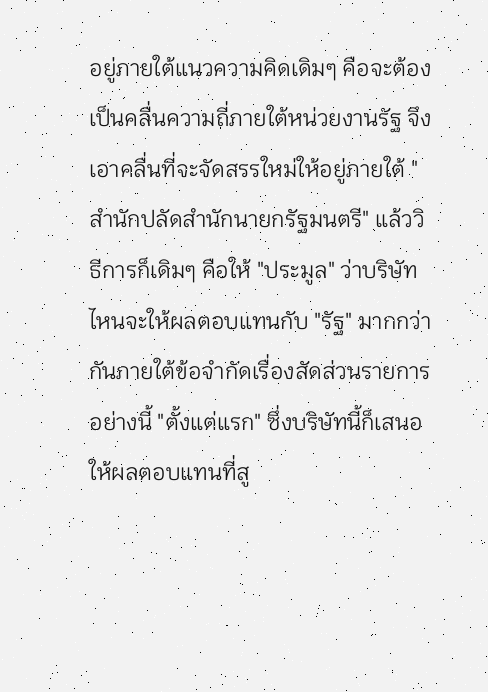อยู่ภายใต้แนวความคิดเดิมๆ คือจะต้องเป็นคลื่นความถี่ภายใต้หน่วยงานรัฐ จึงเอาคลื่นที่จะจัดสรรใหม่ให้อยู่ภายใต้ "สำนักปลัดสำนักนายกรัฐมนตรี" แล้ววิธีการก็เดิมๆ คือให้ "ประมูล" ว่าบริษัทไหนจะให้ผลตอบแทนกับ "รัฐ" มากกว่ากันภายใต้ข้อจำกัดเรื่องสัดส่วนรายการอย่างนี้ "ตั้งแต่แรก" ซึ่งบริษัทนี้ก็เสนอให้ผลตอบแทนที่สู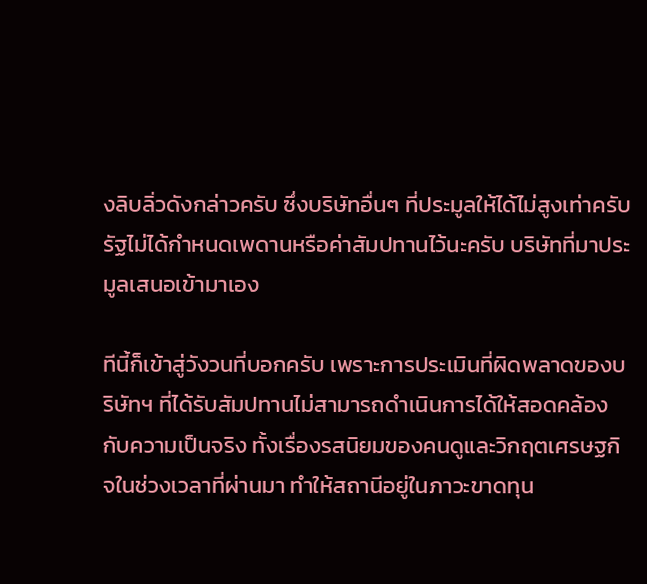งลิบลิ่วดังกล่าวครับ ซึ่งบริษัทอื่นๆ ที่ประมูลให้ได้ไม่สูงเท่าครับ รัฐไม่ได้กำหนดเพดานหรือค่าสัมปทานไว้นะครับ บริษัทที่มาประมูลเสนอเข้ามาเอง

ทีนี้ก็เข้าสู่วังวนที่บอกครับ เพราะการประเมินที่ผิดพลาดของบริษัทฯ ที่ได้รับสัมปทานไม่สามารถดำเนินการได้ให้สอดคล้องกับความเป็นจริง ทั้งเรื่องรสนิยมของคนดูและวิกฤตเศรษฐกิจในช่วงเวลาที่ผ่านมา ทำให้สถานีอยู่ในภาวะขาดทุน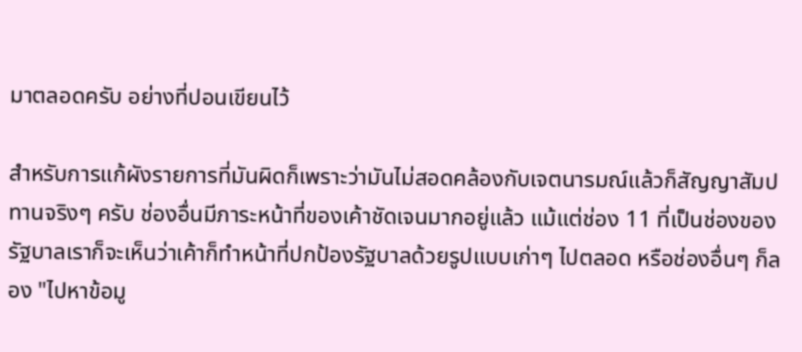มาตลอดครับ อย่างที่ปอนเขียนไว้

สำหรับการแก้ผังรายการที่มันผิดก็เพราะว่ามันไม่สอดคล้องกับเจตนารมณ์แล้วก็สัญญาสัมปทานจริงๆ ครับ ช่องอื่นมีภาระหน้าที่ของเค้าชัดเจนมากอยู่แล้ว แม้แต่ช่อง 11 ที่เป็นช่องของรัฐบาลเราก็จะเห็นว่าเค้าก็ทำหน้าที่ปกป้องรัฐบาลด้วยรูปแบบเก่าๆ ไปตลอด หรือช่องอื่นๆ ก็ลอง "ไปหาข้อมู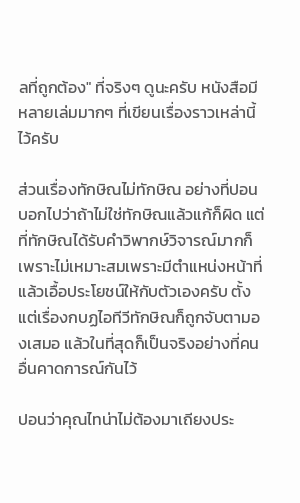ลที่ถูกต้อง" ที่จริงๆ ดูนะครับ หนังสือมีหลายเล่มมากๆ ที่เขียนเรื่องราวเหล่านี้ไว้ครับ

ส่วนเรื่องทักษิณไม่ทักษิณ อย่างที่ปอนบอกไปว่าถ้าไม่ใช่ทักษิณแล้วแก้ก็ผิด แต่ที่ทักษิณได้รับคำวิพากษ์วิจารณ์มากก็เพราะไม่เหมาะสมเพราะมีตำแหน่งหน้าที่แล้วเอื้อประโยชน์ให้กับตัวเองครับ ตั้งแต่เรื่องกบฏไอทีวีทักษิณก็ถูกจับตามองเสมอ แล้วในที่สุดก็เป็นจริงอย่างที่คนอื่นคาดการณ์กันไว้

ปอนว่าคุณไทน่าไม่ต้องมาเถียงประ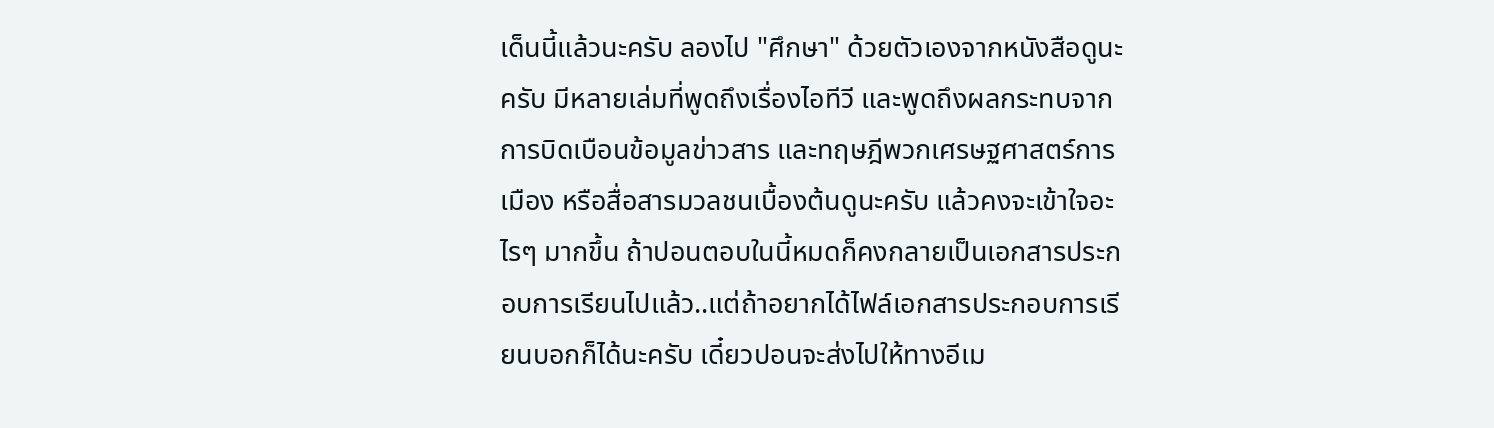เด็นนี้แล้วนะครับ ลองไป "ศึกษา" ด้วยตัวเองจากหนังสือดูนะครับ มีหลายเล่มที่พูดถึงเรื่องไอทีวี และพูดถึงผลกระทบจากการบิดเบือนข้อมูลข่าวสาร และทฤษฎีพวกเศรษฐศาสตร์การเมือง หรือสื่อสารมวลชนเบื้องต้นดูนะครับ แล้วคงจะเข้าใจอะไรๆ มากขึ้น ถ้าปอนตอบในนี้หมดก็คงกลายเป็นเอกสารประกอบการเรียนไปแล้ว..แต่ถ้าอยากได้ไฟล์เอกสารประกอบการเรียนบอกก็ได้นะครับ เดี๋ยวปอนจะส่งไปให้ทางอีเม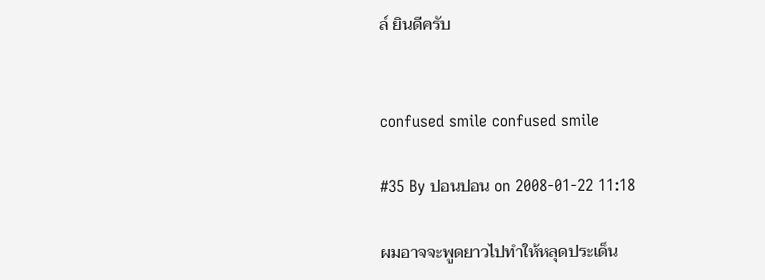ล์ ยินดีครับ


confused smile confused smile

#35 By ปอนปอน on 2008-01-22 11:18

ผมอาจจะพูดยาวไปทำให้หลุดประเด็น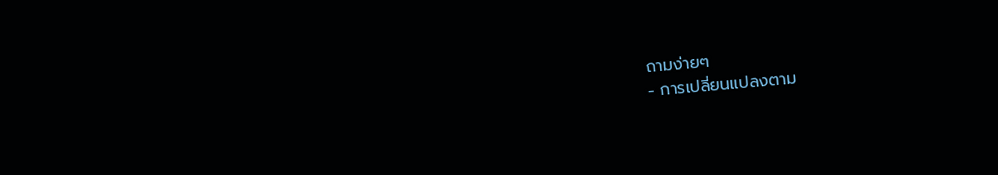ถามง่ายๆ
- การเปลี่ยนแปลงตาม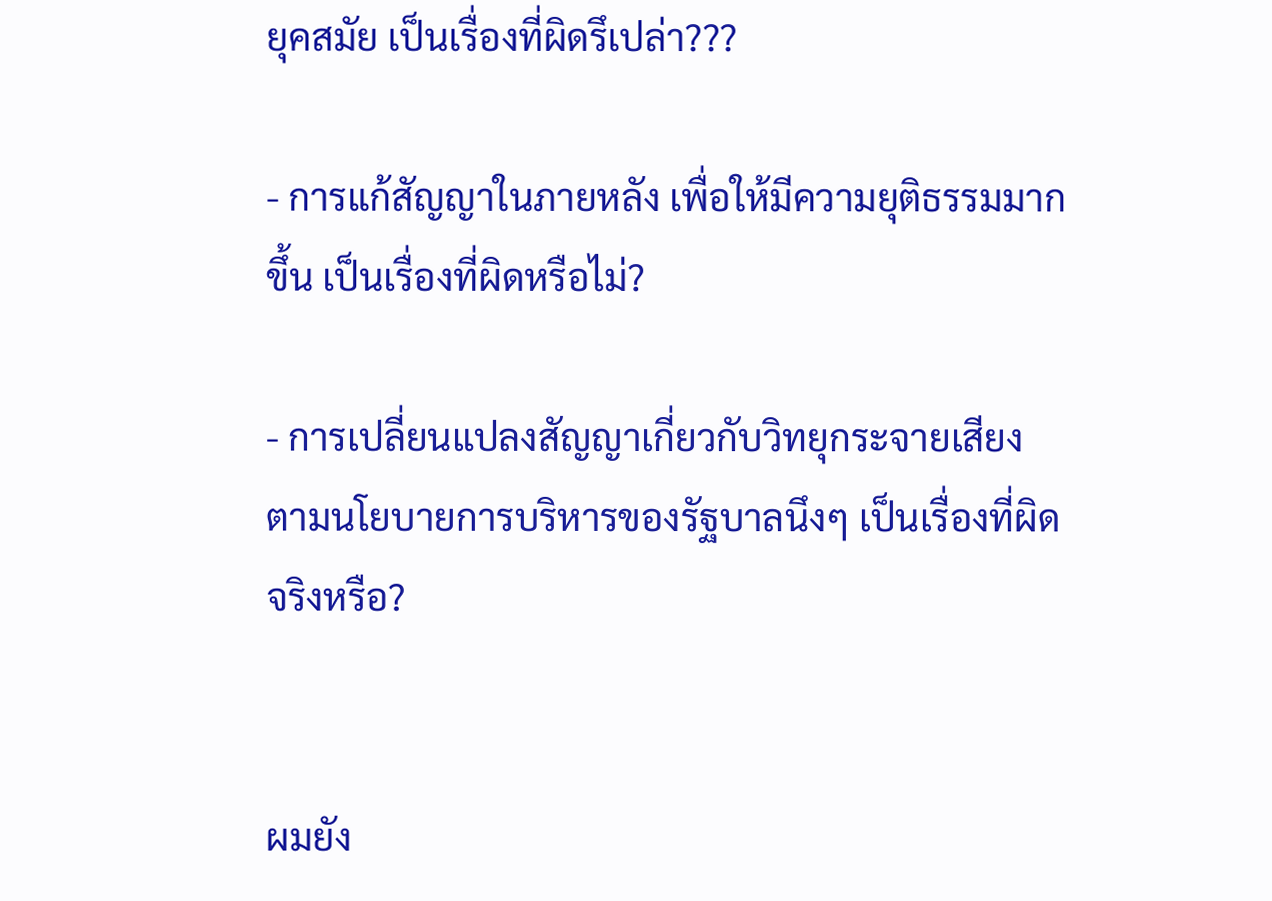ยุคสมัย เป็นเรื่องที่ผิดรึเปล่า???

- การแก้สัญญาในภายหลัง เพื่อให้มีความยุติธรรมมากขึ้น เป็นเรื่องที่ผิดหรือไม่?

- การเปลี่ยนแปลงสัญญาเกี่ยวกับวิทยุกระจายเสียง ตามนโยบายการบริหารของรัฐบาลนึงๆ เป็นเรื่องที่ผิดจริงหรือ?


ผมยัง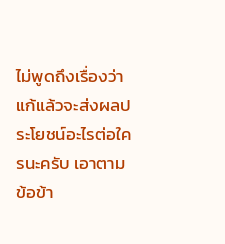ไม่พูดถึงเรื่องว่าแก้แล้วจะส่งผลประโยชน์อะไรต่อใครนะครับ เอาตามข้อข้า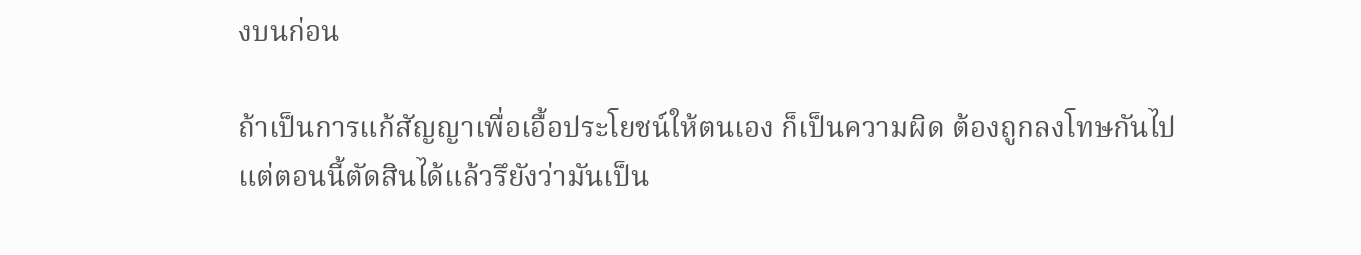งบนก่อน

ถ้าเป็นการแก้สัญญาเพื่อเอื้อประโยชน์ให้ตนเอง ก็เป็นความผิด ต้องถูกลงโทษกันไป
แต่ตอนนี้ตัดสินได้แล้วรึยังว่ามันเป็น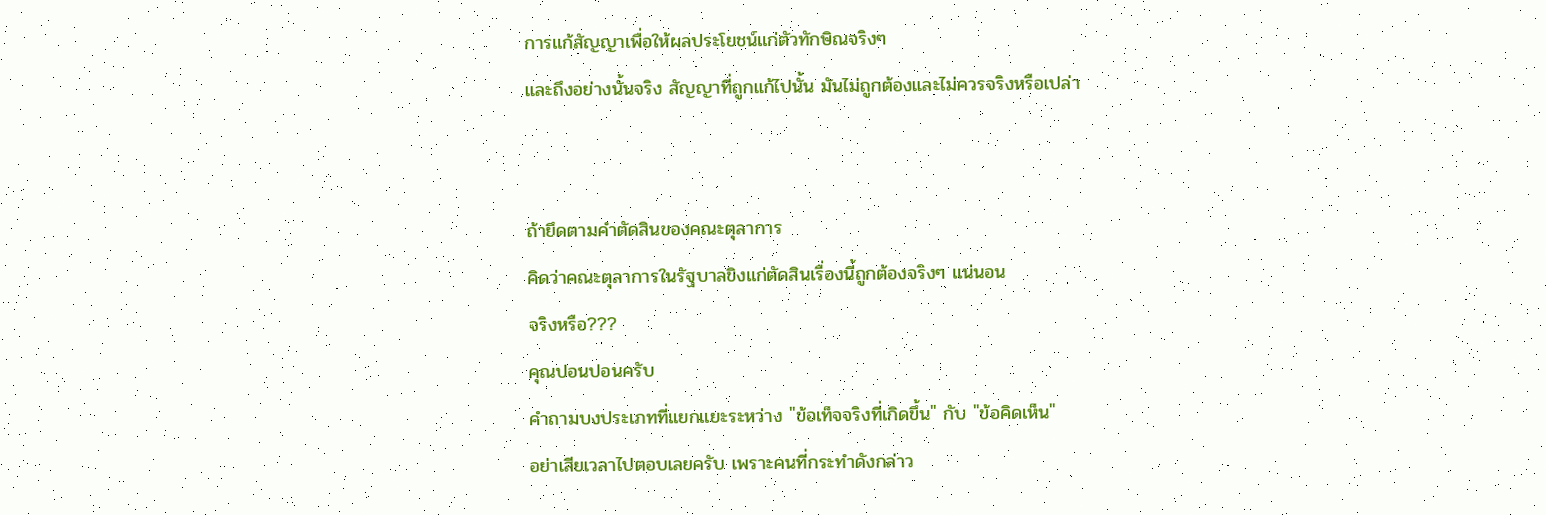การแก้สัญญาเพื่อให้ผลประโยชน์แก่ตัวทักษิณจริงๆ
และถึงอย่างนั้นจริง สัญญาที่ถูกแก้ไปนั้น มันไม่ถูกต้องและไม่ควรจริงหรือเปล่า


ถ้ายึดตามคำตัดสินของคณะตุลาการ
คิดว่าคณะตุลาการในรัฐบาลขิงแก่ตัดสินเรื่องนี้ถูกต้องจริงๆ แน่นอน
จริงหรือ???
คุณปอนปอนครับ
คำถามบงประเภทที่แยกแยะระหว่าง "ข้อเท็จจริงที่เกิดขึ้น" กับ "ข้อคิดเห็น"
อย่าเสียเวลาไปตอบเลยครับ เพราะคนที่กระทำดังกล่าว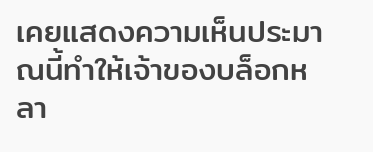เคยแสดงความเห็นประมาณนี้ทำให้เจ้าของบล็อกหลา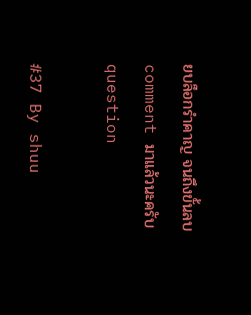ยบล็อกรำคาญ จนถึงขั้นลบ comment มาแล้วนะครับ question

#37 By shuu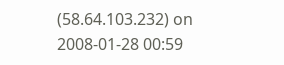(58.64.103.232) on 2008-01-28 00:59